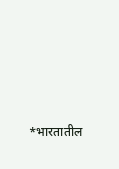*भारतातील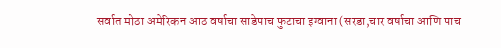सर्वात मोठा अमेरिकन आठ वर्षाचा साडेपाच फुटाचा इग्वाना (सरडा,चार वर्षाचा आणि पाच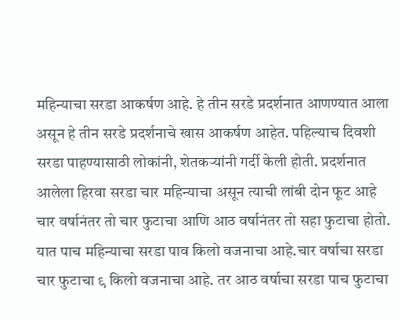महिन्याचा सरडा आकर्षण आहे. हे तीन सरडे प्रदर्शनात आणण्यात आला असून हे तीन सरडे प्रदर्शनाचे खास आकर्षण आहेत. पहिल्याच दिवशी सरडा पाहण्यासाठी लोकांनी, शेतकऱ्यांनी गर्दी केली होती. प्रदर्शनात आलेला हिरवा सरडा चार महिन्याचा असून त्याची लांबी दोन फूट आहे चार वर्षानंतर तो चार फुटाचा आणि आठ वर्षानंतर तो सहा फुटाचा होतो. यात पाच महिन्याचा सरडा पाव किलो वजनाचा आहे.चार वर्षाचा सरडा चार फुटाचा ९ किलो वजनाचा आहे. तर आठ वर्षाचा सरडा पाच फुटाचा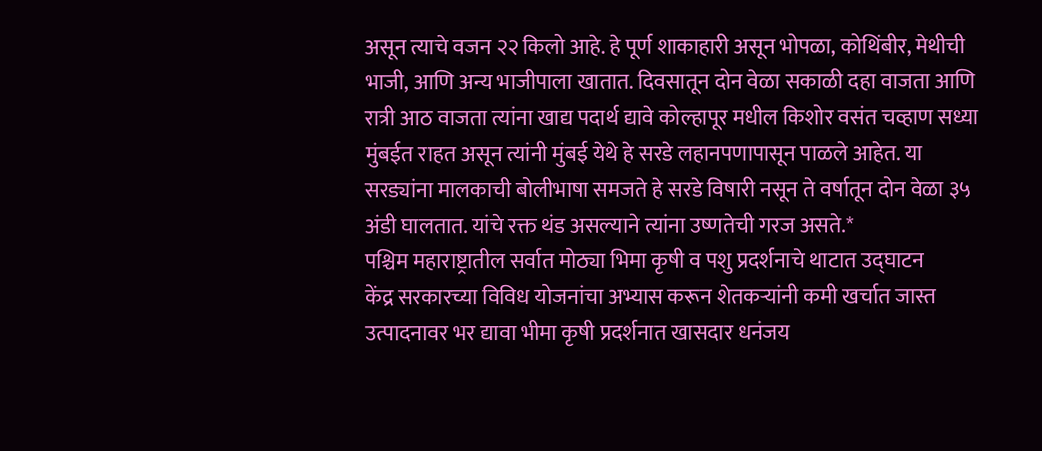असून त्याचे वजन २२ किलो आहे. हे पूर्ण शाकाहारी असून भोपळा, कोथिंबीर, मेथीची भाजी, आणि अन्य भाजीपाला खातात. दिवसातून दोन वेळा सकाळी दहा वाजता आणि रात्री आठ वाजता त्यांना खाद्य पदार्थ द्यावे कोल्हापूर मधील किशोर वसंत चव्हाण सध्या मुंबईत राहत असून त्यांनी मुंबई येथे हे सरडे लहानपणापासून पाळले आहेत. या सरड्यांना मालकाची बोलीभाषा समजते हे सरडे विषारी नसून ते वर्षातून दोन वेळा ३५ अंडी घालतात. यांचे रक्त थंड असल्याने त्यांना उष्णतेची गरज असते.*
पश्चिम महाराष्ट्रातील सर्वात मोठ्या भिमा कृषी व पशु प्रदर्शनाचे थाटात उद्घाटन
केंद्र सरकारच्या विविध योजनांचा अभ्यास करून शेतकऱ्यांनी कमी खर्चात जास्त उत्पादनावर भर द्यावा भीमा कृषी प्रदर्शनात खासदार धनंजय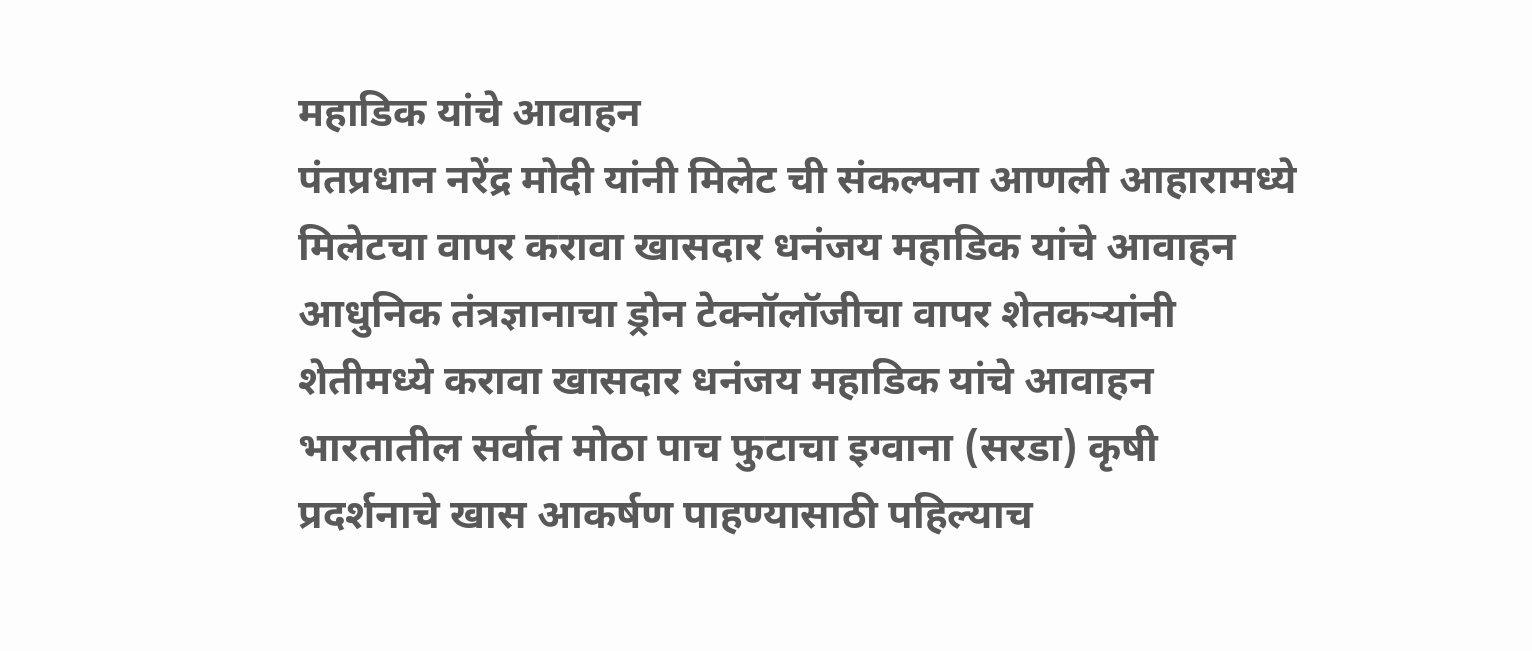महाडिक यांचे आवाहन
पंतप्रधान नरेंद्र मोदी यांनी मिलेट ची संकल्पना आणली आहारामध्ये मिलेटचा वापर करावा खासदार धनंजय महाडिक यांचे आवाहन
आधुनिक तंत्रज्ञानाचा ड्रोन टेक्नॉलॉजीचा वापर शेतकऱ्यांनी शेतीमध्ये करावा खासदार धनंजय महाडिक यांचे आवाहन
भारतातील सर्वात मोठा पाच फुटाचा इग्वाना (सरडा) कृषी प्रदर्शनाचे खास आकर्षण पाहण्यासाठी पहिल्याच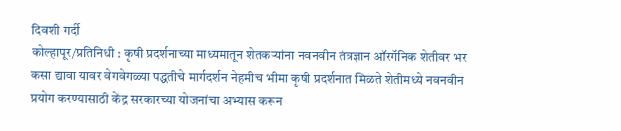दिवशी गर्दी
कोल्हापूर/प्रतिनिधी : कृषी प्रदर्शनाच्या माध्यमातून शेतकऱ्यांना नवनवीन तंत्रज्ञान ऑरगॅनिक शेतीवर भर कसा द्यावा यावर वेगवेगळ्या पद्धतीचे मार्गदर्शन नेहमीच भीमा कृषी प्रदर्शनात मिळते शेतीमध्ये नवनवीन प्रयोग करण्यासाठी केंद्र सरकारच्या योजनांचा अभ्यास करून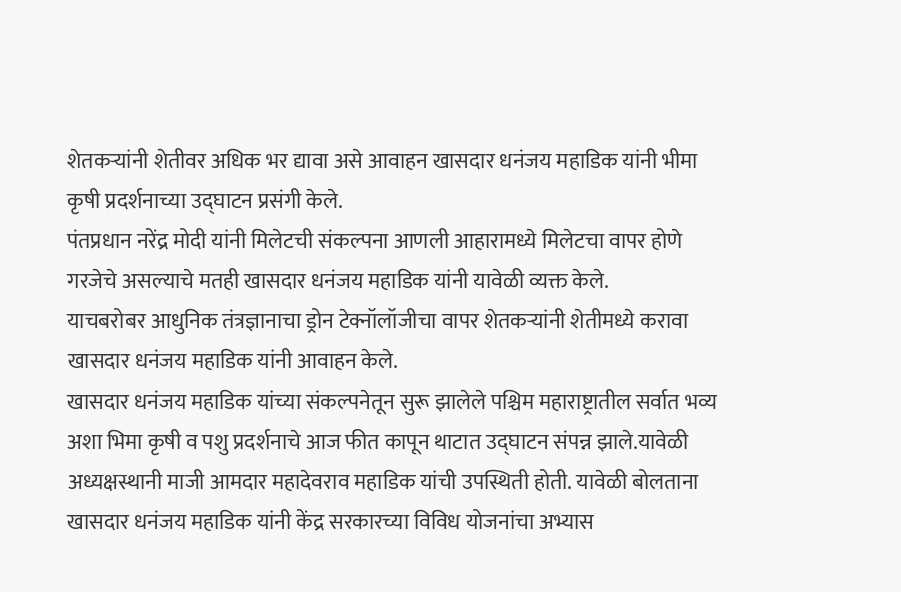शेतकऱ्यांनी शेतीवर अधिक भर द्यावा असे आवाहन खासदार धनंजय महाडिक यांनी भीमा कृषी प्रदर्शनाच्या उद्घाटन प्रसंगी केले.
पंतप्रधान नरेंद्र मोदी यांनी मिलेटची संकल्पना आणली आहारामध्ये मिलेटचा वापर होणे गरजेचे असल्याचे मतही खासदार धनंजय महाडिक यांनी यावेळी व्यक्त केले.
याचबरोबर आधुनिक तंत्रज्ञानाचा ड्रोन टेक्नॉलॉजीचा वापर शेतकऱ्यांनी शेतीमध्ये करावा खासदार धनंजय महाडिक यांनी आवाहन केले.
खासदार धनंजय महाडिक यांच्या संकल्पनेतून सुरू झालेले पश्चिम महाराष्ट्रातील सर्वात भव्य अशा भिमा कृषी व पशु प्रदर्शनाचे आज फीत कापून थाटात उद्घाटन संपन्न झाले.यावेळी अध्यक्षस्थानी माजी आमदार महादेवराव महाडिक यांची उपस्थिती होती. यावेळी बोलताना खासदार धनंजय महाडिक यांनी केंद्र सरकारच्या विविध योजनांचा अभ्यास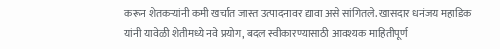करून शेतकऱ्यांनी कमी खर्चात जास्त उत्पादनावर द्यावा असे सांगितले. खासदार धनंजय महाडिक यांनी यावेळी शेतीमध्ये नवे प्रयोग, बदल स्वीकारण्यासाठी आवश्यक माहितीपूर्ण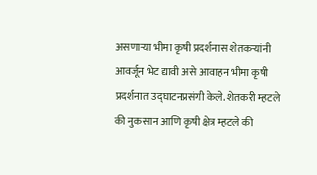असणाऱ्या भीमा कृषी प्रदर्शनास शेतकऱ्यांनी आवर्जून भेट द्यावी असे आवाहन भीमा कृषी प्रदर्शनात उद्घाटनप्रसंगी केले. शेतकरी म्हटले की नुकसान आणि कृषी क्षेत्र म्हटले की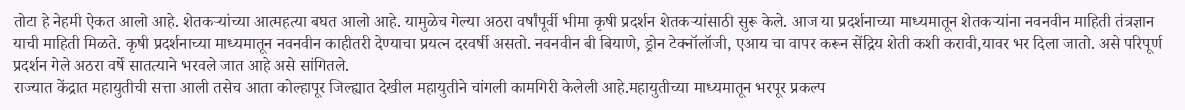तोटा हे नेहमी ऐकत आलो आहे. शेतकऱ्यांच्या आत्महत्या बघत आलो आहे. यामुळेच गेल्या अठरा वर्षांपूर्वी भीमा कृषी प्रदर्शन शेतकऱ्यांसाठी सुरू केले. आज या प्रदर्शनाच्या माध्यमातून शेतकऱ्यांना नवनवीन माहिती तंत्रज्ञान याची माहिती मिळते. कृषी प्रदर्शनाच्या माध्यमातून नवनवीन काहीतरी देण्याचा प्रयत्न दरवर्षी असतो. नवनवीन बी बियाणे, ड्रोन टेक्नॉलॉजी, एआय चा वापर करून सेंद्रिय शेती कशी करावी,यावर भर दिला जातो. असे परिपूर्ण प्रदर्शन गेले अठरा वर्षे सातत्याने भरवले जात आहे असे सांगितले.
राज्यात केंद्रात महायुतीची सत्ता आली तसेच आता कोल्हापूर जिल्ह्यात देखील महायुतीने चांगली कामगिरी केलेली आहे.महायुतीच्या माध्यमातून भरपूर प्रकल्प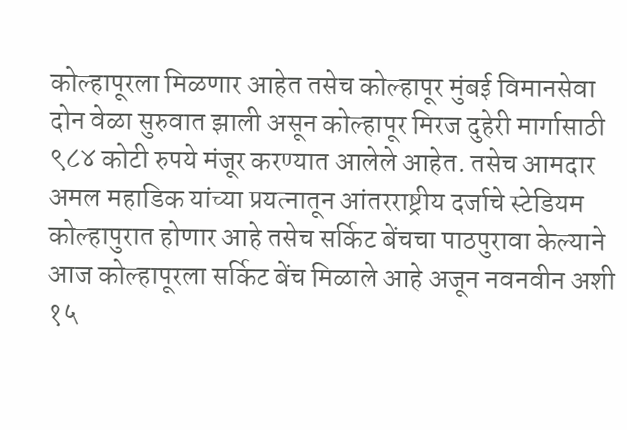कोल्हापूरला मिळणार आहेत तसेच कोल्हापूर मुंबई विमानसेवा दोन वेळा सुरुवात झाली असून कोल्हापूर मिरज दुहेरी मार्गासाठी ९८४ कोटी रुपये मंजूर करण्यात आलेले आहेत. तसेच आमदार अमल महाडिक यांच्या प्रयत्नातून आंतरराष्ट्रीय दर्जाचे स्टेडियम कोल्हापुरात होणार आहे तसेच सर्किट बेंचचा पाठपुरावा केल्याने आज कोल्हापूरला सर्किट बेंच मिळाले आहे अजून नवनवीन अशी १५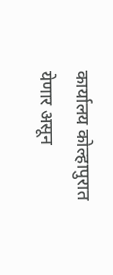कार्यालय कोल्हापुरात येणार असून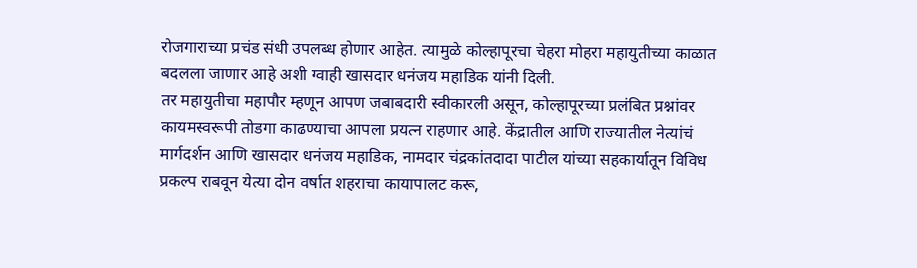रोजगाराच्या प्रचंड संधी उपलब्ध होणार आहेत. त्यामुळे कोल्हापूरचा चेहरा मोहरा महायुतीच्या काळात बदलला जाणार आहे अशी ग्वाही खासदार धनंजय महाडिक यांनी दिली.
तर महायुतीचा महापौर म्हणून आपण जबाबदारी स्वीकारली असून, कोल्हापूरच्या प्रलंबित प्रश्नांवर कायमस्वरूपी तोडगा काढण्याचा आपला प्रयत्न राहणार आहे. केंद्रातील आणि राज्यातील नेत्यांचं मार्गदर्शन आणि खासदार धनंजय महाडिक, नामदार चंद्रकांतदादा पाटील यांच्या सहकार्यातून विविध प्रकल्प राबवून येत्या दोन वर्षात शहराचा कायापालट करू,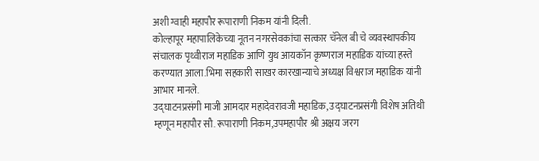अशी ग्वाही महापौर रूपाराणी निकम यांनी दिली.
कोल्हापूर महापालिकेच्या नूतन नगरसेवकांचा सत्कार चॅनेल बी चे व्यवस्थापकीय संचालक पृथ्वीराज महाडिक आणि युथ आयकॉन कृष्णराज महाडिक यांच्या हस्ते करण्यात आला.भिमा सहकारी साखर कारखान्याचे अध्यक्ष विश्वराज महाडिक यांनी आभार मानले.
उद्घाटनप्रसंगी माजी आमदार महादेवरावजी महाडिक, उद्घाटनप्रसंगी विशेष अतिथी म्हणून महापौर सौ. रूपाराणी निकम,उपमहापौर श्री अक्षय जरग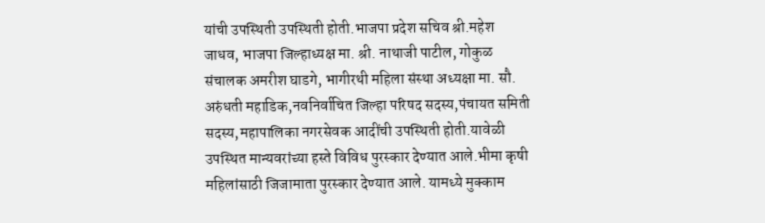यांची उपस्थिती उपस्थिती होती.भाजपा प्रदेश सचिव श्री.महेश जाधव, भाजपा जिल्हाध्यक्ष मा. श्री. नाथाजी पाटील, गोकुळ संचालक अमरीश घाडगे, भागीरथी महिला संस्था अध्यक्षा मा. सौ. अरुंधती महाडिक,नवनिर्वाचित जिल्हा परिषद सदस्य,पंचायत समिती सदस्य,महापालिका नगरसेवक आदींची उपस्थिती होती.यावेळी उपस्थित मान्यवरांच्या हस्ते विविध पुरस्कार देण्यात आले.भीमा कृषी महिलांसाठी जिजामाता पुरस्कार देण्यात आले. यामध्ये मुक्काम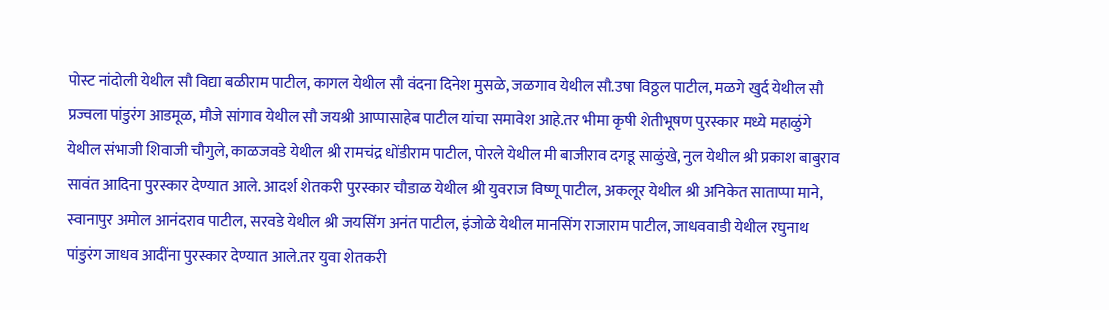पोस्ट नांदोली येथील सौ विद्या बळीराम पाटील, कागल येथील सौ वंदना दिनेश मुसळे, जळगाव येथील सौ.उषा विठ्ठल पाटील, मळगे खुर्द येथील सौ प्रज्वला पांडुरंग आडमूळ, मौजे सांगाव येथील सौ जयश्री आप्पासाहेब पाटील यांचा समावेश आहे.तर भीमा कृषी शेतीभूषण पुरस्कार मध्ये महाळुंगे येथील संभाजी शिवाजी चौगुले, काळजवडे येथील श्री रामचंद्र धोंडीराम पाटील, पोरले येथील मी बाजीराव दगडू साळुंखे, नुल येथील श्री प्रकाश बाबुराव सावंत आदिना पुरस्कार देण्यात आले. आदर्श शेतकरी पुरस्कार चौडाळ येथील श्री युवराज विष्णू पाटील, अकलूर येथील श्री अनिकेत साताप्पा माने, स्वानापुर अमोल आनंदराव पाटील, सरवडे येथील श्री जयसिंग अनंत पाटील, इंजोळे येथील मानसिंग राजाराम पाटील, जाधववाडी येथील रघुनाथ पांडुरंग जाधव आदींना पुरस्कार देण्यात आले.तर युवा शेतकरी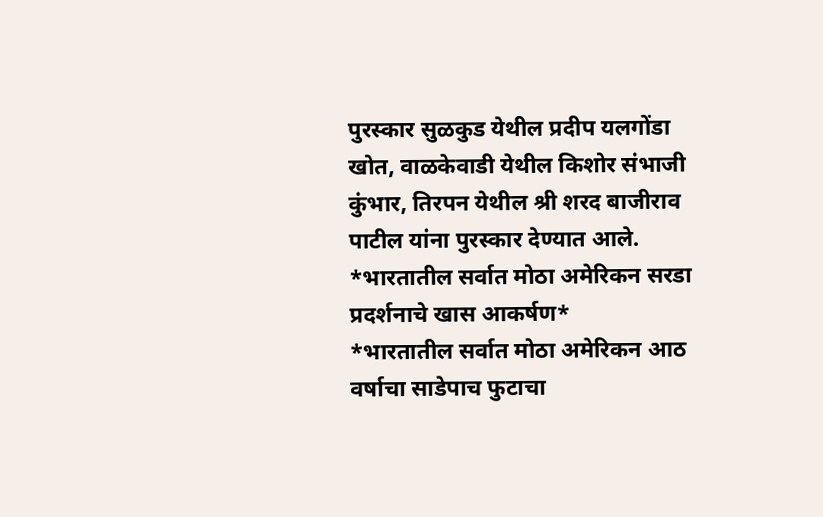पुरस्कार सुळकुड येथील प्रदीप यलगोंडा खोत, वाळकेवाडी येथील किशोर संभाजी कुंभार, तिरपन येथील श्री शरद बाजीराव पाटील यांना पुरस्कार देण्यात आले.
*भारतातील सर्वात मोठा अमेरिकन सरडा प्रदर्शनाचे खास आकर्षण*
*भारतातील सर्वात मोठा अमेरिकन आठ वर्षाचा साडेपाच फुटाचा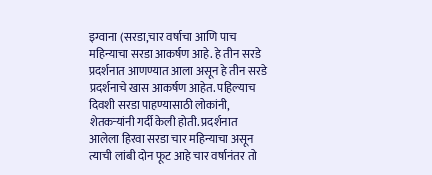इग्वाना (सरडा,चार वर्षाचा आणि पाच महिन्याचा सरडा आकर्षण आहे. हे तीन सरडे प्रदर्शनात आणण्यात आला असून हे तीन सरडे प्रदर्शनाचे खास आकर्षण आहेत. पहिल्याच दिवशी सरडा पाहण्यासाठी लोकांनी, शेतकऱ्यांनी गर्दी केली होती. प्रदर्शनात आलेला हिरवा सरडा चार महिन्याचा असून त्याची लांबी दोन फूट आहे चार वर्षानंतर तो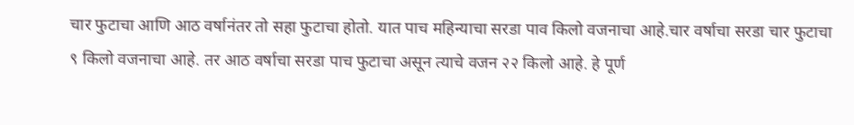चार फुटाचा आणि आठ वर्षानंतर तो सहा फुटाचा होतो. यात पाच महिन्याचा सरडा पाव किलो वजनाचा आहे.चार वर्षाचा सरडा चार फुटाचा ९ किलो वजनाचा आहे. तर आठ वर्षाचा सरडा पाच फुटाचा असून त्याचे वजन २२ किलो आहे. हे पूर्ण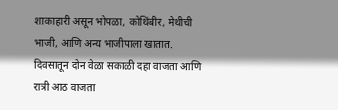शाकाहारी असून भोपळा, कोथिंबीर, मेथीची भाजी, आणि अन्य भाजीपाला खातात. दिवसातून दोन वेळा सकाळी दहा वाजता आणि रात्री आठ वाजता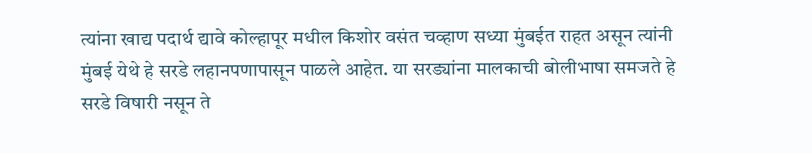त्यांना खाद्य पदार्थ द्यावे कोल्हापूर मधील किशोर वसंत चव्हाण सध्या मुंबईत राहत असून त्यांनी मुंबई येथे हे सरडे लहानपणापासून पाळले आहेत. या सरड्यांना मालकाची बोलीभाषा समजते हे सरडे विषारी नसून ते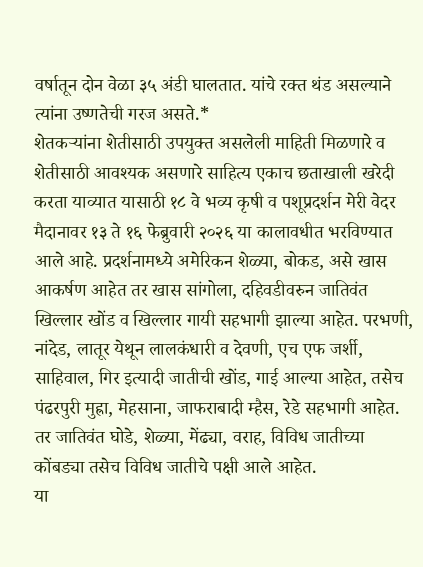वर्षातून दोन वेळा ३५ अंडी घालतात. यांचे रक्त थंड असल्याने त्यांना उष्णतेची गरज असते.*
शेतकऱ्यांना शेतीसाठी उपयुक्त असलेली माहिती मिळणारे व शेतीसाठी आवश्यक असणारे साहित्य एकाच छताखाली खरेदी करता याव्यात यासाठी १८ वे भव्य कृषी व पशूप्रदर्शन मेरी वेदर मैदानावर १३ ते १६ फेब्रुवारी २०२६ या कालावधीत भरविण्यात आले आहे. प्रदर्शनामध्ये अमेरिकन शेळ्या, बोकड, असे खास आकर्षण आहेत तर खास सांगोला, दहिवडीवरुन जातिवंत खिल्लार खोंड व खिल्लार गायी सहभागी झाल्या आहेत. परभणी, नांदेड, लातूर येथून लालकंधारी व देवणी, एच एफ जर्शी, साहिवाल, गिर इत्यादी जातीची खोंड, गाई आल्या आहेत, तसेच पंढरपुरी मुह्रा, मेहसाना, जाफराबादी म्हैस, रेडे सहभागी आहेत. तर जातिवंत घोडे, शेळ्या, मेंढ्या, वराह, विविध जातीच्या कोंबड्या तसेच विविध जातीचे पक्षी आले आहेत.
या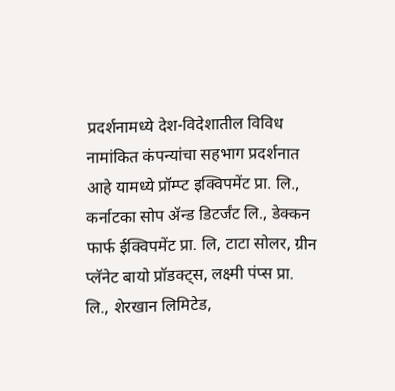प्रदर्शनामध्ये देश-विदेशातील विविध नामांकित कंपन्यांचा सहभाग प्रदर्शनात आहे यामध्ये प्रॉम्प्ट इक्विपमेंट प्रा. लि., कर्नाटका सोप ॲन्ड डिटर्जंट लि., डेक्कन फार्फ ईक्विपमेंट प्रा. लि, टाटा सोलर, ग्रीन प्लॅनेट बायो प्रॉडक्ट्स, लक्ष्मी पंप्स प्रा. लि., शेरखान लिमिटेड,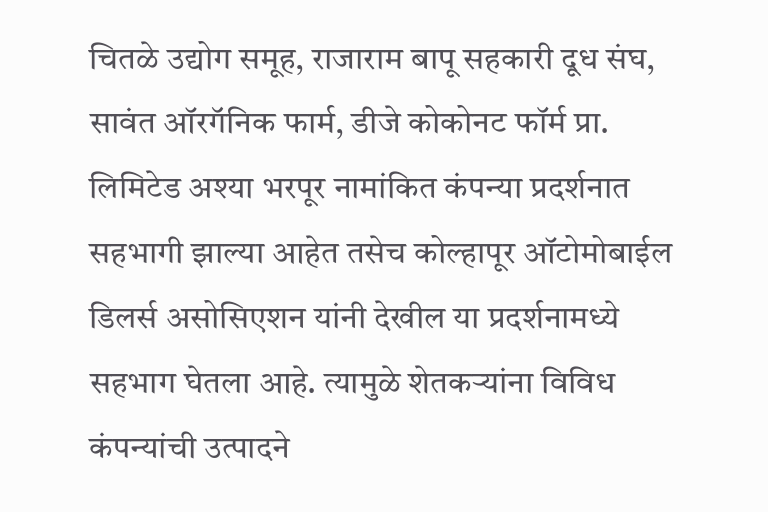चितळे उद्योग समूह, राजाराम बापू सहकारी दूध संघ, सावंत ऑरगॅनिक फार्म, डीजे कोकोनट फॉर्म प्रा. लिमिटेड अश्या भरपूर नामांकित कंपन्या प्रदर्शनात सहभागी झाल्या आहेत तसेच कोल्हापूर ऑटोमोबाईल डिलर्स असोसिएशन यांनी देखील या प्रदर्शनामध्ये सहभाग घेतला आहे. त्यामुळे शेतकऱ्यांना विविध कंपन्यांची उत्पादने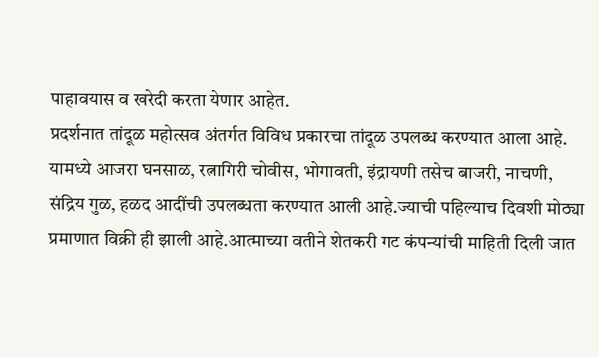पाहावयास व खरेदी करता येणार आहेत.
प्रदर्शनात तांदूळ महोत्सव अंतर्गत विविध प्रकारचा तांदूळ उपलब्ध करण्यात आला आहे. यामध्ये आजरा घनसाळ, रत्नागिरी चोवीस, भोगावती, इंद्रायणी तसेच बाजरी, नाचणी, संद्रिय गुळ, हळद आदींची उपलब्धता करण्यात आली आहे.ज्याची पहिल्याच दिवशी मोठ्या प्रमाणात विक्री ही झाली आहे.आत्माच्या वतीने शेतकरी गट कंपन्यांची माहिती दिली जात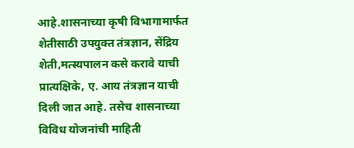आहे.शासनाच्या कृषी विभागामार्फत शेतीसाठी उपयुक्त तंत्रज्ञान, सेंद्रिय शेती,मत्स्यपालन कसे करावे याची प्रात्यक्षिके, ए. आय तंत्रज्ञान याची
दिली जात आहे. तसेच शासनाच्या विविध योजनांची माहिती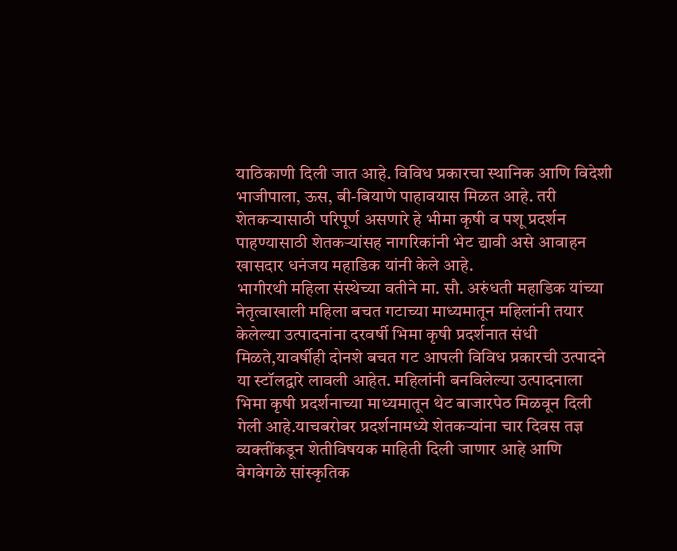याठिकाणी दिली जात आहे. विविध प्रकारचा स्थानिक आणि विदेशी भाजीपाला, ऊस, बी-बियाणे पाहावयास मिळत आहे. तरी शेतकऱ्यासाठी परिपूर्ण असणारे हे भीमा कृषी व पशू प्रदर्शन पाहण्यासाठी शेतकऱ्यांसह नागरिकांनी भेट द्यावी असे आवाहन खासदार धनंजय महाडिक यांनी केले आहे.
भागीरथी महिला संस्थेच्या वतीने मा. सौ. अरुंधती महाडिक यांच्या नेतृत्वाखाली महिला बचत गटाच्या माध्यमातून महिलांनी तयार केलेल्या उत्पादनांना दरवर्षी भिमा कृषी प्रदर्शनात संधी मिळते,यावर्षीही दोनशे बचत गट आपली विविध प्रकारची उत्पादने या स्टॉलद्वारे लावली आहेत. महिलांनी बनविलेल्या उत्पादनाला भिमा कृषी प्रदर्शनाच्या माध्यमातून थेट बाजारपेठ मिळवून दिली गेली आहे.याचबरोबर प्रदर्शनामध्ये शेतकऱ्यांना चार दिवस तज्ञ व्यक्तींकडून शेतीविषयक माहिती दिली जाणार आहे आणि वेगवेगळे सांस्कृतिक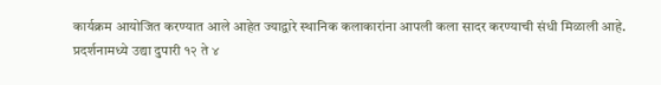कार्यक्रम आयोजित करण्यात आले आहेत ज्याद्वारे स्थानिक कलाकारांना आपली कला सादर करण्याची संधी मिळाली आहे.
प्रदर्शनामध्ये उद्या दुपारी १२ ते ४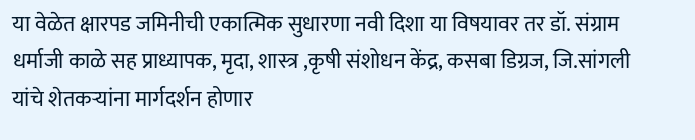या वेळेत क्षारपड जमिनीची एकात्मिक सुधारणा नवी दिशा या विषयावर तर डॉ. संग्राम धर्माजी काळे सह प्राध्यापक, मृदा, शास्त्र ,कृषी संशोधन केंद्र, कसबा डिग्रज, जि.सांगली यांचे शेतकऱ्यांना मार्गदर्शन होणार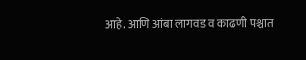आहे. आणि आंबा लागवड व काढणी पश्चात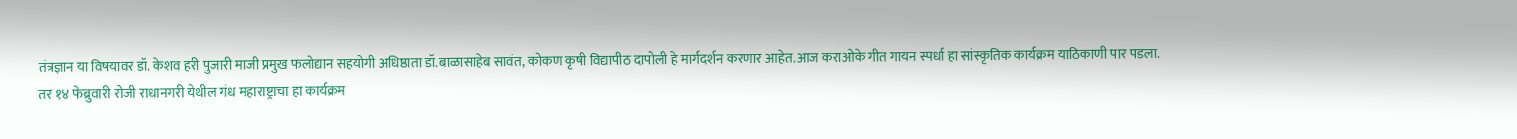तंत्रज्ञान या विषयावर डॉ. केशव हरी पुजारी माजी प्रमुख फलोद्यान सहयोगी अधिष्ठाता डॉ.बाळासाहेब सावंत, कोकण कृषी विद्यापीठ दापोली हे मार्गदर्शन करणार आहेत.आज कराओके गीत गायन स्पर्धा हा सांस्कृतिक कार्यक्रम याठिकाणी पार पडला.
तर १४ फेब्रुवारी रोजी राधानगरी येथील गंध महाराष्ट्राचा हा कार्यक्रम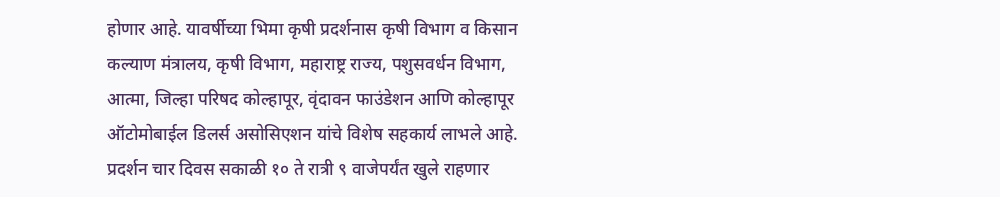होणार आहे. यावर्षीच्या भिमा कृषी प्रदर्शनास कृषी विभाग व किसान कल्याण मंत्रालय, कृषी विभाग, महाराष्ट्र राज्य, पशुसवर्धन विभाग, आत्मा, जिल्हा परिषद कोल्हापूर, वृंदावन फाउंडेशन आणि कोल्हापूर ऑटोमोबाईल डिलर्स असोसिएशन यांचे विशेष सहकार्य लाभले आहे. प्रदर्शन चार दिवस सकाळी १० ते रात्री ९ वाजेपर्यंत खुले राहणार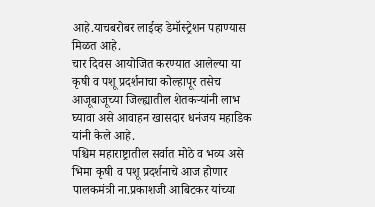आहे.याचबरोबर लाईव्ह डेमॉस्ट्रेशन पहाण्यास मिळत आहे.
चार दिवस आयोजित करण्यात आलेल्या या कृषी व पशू प्रदर्शनाचा कोल्हापूर तसेच आजूबाजूच्या जिल्ह्यातील शेतकऱ्यांनी लाभ घ्यावा असे आवाहन खासदार धनंजय महाडिक यांनी केले आहे.
पश्चिम महाराष्ट्रातील सर्वात मोठे व भव्य असे भिमा कृषी व पशू प्रदर्शनाचे आज होणार पालकमंत्री ना.प्रकाशजी आबिटकर यांच्या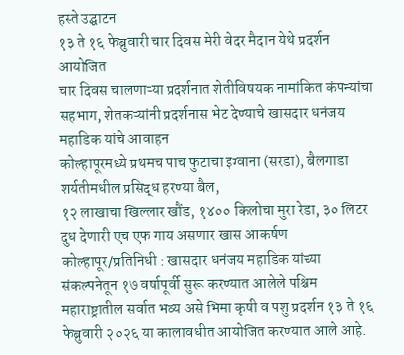हस्ते उद्घाटन
१३ ते १६ फेब्रुवारी चार दिवस मेरी वेदर मैदान येथे प्रदर्शन आयोजित
चार दिवस चालणाऱ्या प्रदर्शनात शेतीविषयक नामांकित कंपन्यांचा सहभाग, शेतकऱ्यांनी प्रदर्शनास भेट देण्याचे खासदार धनंजय महाडिक यांचे आवाहन
कोल्हापूरमध्ये प्रथमच पाच फुटाचा इग्वाना (सरडा), बैलगाडा शर्यतीमधील प्रसिद्ध हरण्या बैल,
१२ लाखाचा खिल्लार खौंड, १४०० किलोचा मुरा रेडा, ३० लिटर दुध देणारी एच एफ गाय असणार खास आकर्षण
कोल्हापूर/प्रतिनिधी : खासदार धनंजय महाडिक यांच्या संकल्पनेतून १७ वर्षापूर्वी सुरू करण्यात आलेले पश्चिम महाराष्ट्रातील सर्वात भव्य असे भिमा कृषी व पशु प्रदर्शन १३ ते १६ फेब्रुवारी २०२६ या कालावधीत आयोजित करण्यात आले आहे.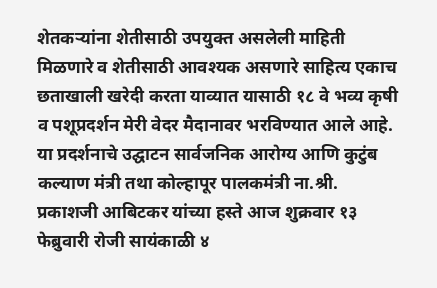शेतकऱ्यांना शेतीसाठी उपयुक्त असलेली माहिती मिळणारे व शेतीसाठी आवश्यक असणारे साहित्य एकाच छताखाली खरेदी करता याव्यात यासाठी १८ वे भव्य कृषी व पशूप्रदर्शन मेरी वेदर मैदानावर भरविण्यात आले आहे.
या प्रदर्शनाचे उद्घाटन सार्वजनिक आरोग्य आणि कुटुंब कल्याण मंत्री तथा कोल्हापूर पालकमंत्री ना.श्री. प्रकाशजी आबिटकर यांच्या हस्ते आज शुक्रवार १३ फेब्रुवारी रोजी सायंकाळी ४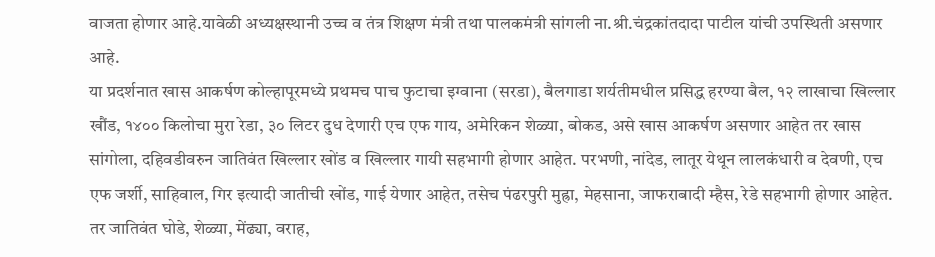वाजता होणार आहे.यावेळी अध्यक्षस्थानी उच्च व तंत्र शिक्षण मंत्री तथा पालकमंत्री सांगली ना.श्री.चंद्रकांतदादा पाटील यांची उपस्थिती असणार आहे.
या प्रदर्शनात खास आकर्षण कोल्हापूरमध्ये प्रथमच पाच फुटाचा इग्वाना (सरडा), बैलगाडा शर्यतीमधील प्रसिद्ध हरण्या बैल, १२ लाखाचा खिल्लार खौंड, १४०० किलोचा मुरा रेडा, ३० लिटर दुध देणारी एच एफ गाय, अमेरिकन शेळ्या, बोकड, असे खास आकर्षण असणार आहेत तर खास सांगोला, दहिवडीवरुन जातिवंत खिल्लार खोंड व खिल्लार गायी सहभागी होणार आहेत. परभणी, नांदेड, लातूर येथून लालकंधारी व देवणी, एच एफ जर्शी, साहिवाल, गिर इत्यादी जातीची खोंड, गाई येणार आहेत, तसेच पंढरपुरी मुह्रा, मेहसाना, जाफराबादी म्हैस, रेडे सहभागी होणार आहेत. तर जातिवंत घोडे, शेळ्या, मेंढ्या, वराह,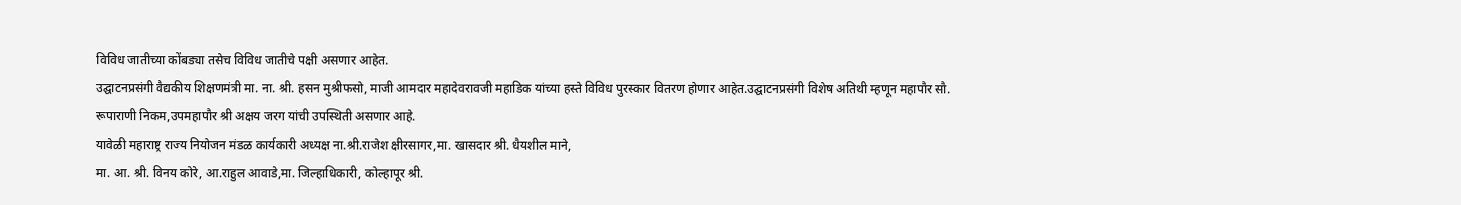विविध जातीच्या कोंबड्या तसेच विविध जातीचे पक्षी असणार आहेत.
उद्घाटनप्रसंगी वैद्यकीय शिक्षणमंत्री मा. ना. श्री. हसन मुश्रीफसो, माजी आमदार महादेवरावजी महाडिक यांच्या हस्ते विविध पुरस्कार वितरण होणार आहेत.उद्घाटनप्रसंगी विशेष अतिथी म्हणून महापौर सौ. रूपाराणी निकम,उपमहापौर श्री अक्षय जरग यांची उपस्थिती असणार आहे.
यावेळी महाराष्ट्र राज्य नियोजन मंडळ कार्यकारी अध्यक्ष ना.श्री.राजेश क्षीरसागर,मा. खासदार श्री. धैयशील माने,
मा. आ. श्री. विनय कोरे, आ.राहुल आवाडे,मा. जिल्हाधिकारी, कोल्हापूर श्री.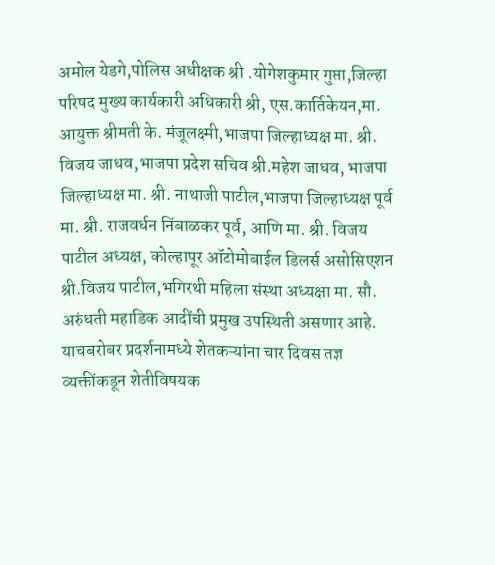अमोल येडगे,पोलिस अधीक्षक श्री .योगेशकुमार गुप्ता,जिल्हा परिषद मुख्य कार्यकारी अधिकारी श्री, एस.कार्तिकेयन,मा. आयुक्त श्रीमती के. मंजूलक्ष्मी,भाजपा जिल्हाध्यक्ष मा. श्री. विजय जाधव,भाजपा प्रदेश सचिव श्री.महेश जाधव, भाजपा जिल्हाध्यक्ष मा. श्री. नाथाजी पाटील,भाजपा जिल्हाध्यक्ष पूर्व मा. श्री. राजवर्धन निंबाळकर पूर्व, आणि मा. श्री. विजय पाटील अध्यक्ष, कोल्हापूर ऑटोमोबाईल डिलर्स असोसिएशन श्री.विजय पाटील,भगिरथी महिला संस्था अध्यक्षा मा. सौ. अरुंधती महाडिक आदींची प्रमुख उपस्थिती असणार आहे.
याचबरोबर प्रदर्शनामध्ये शेतकऱ्यांना चार दिवस तज्ञ व्यक्तींकडून शेतीविषयक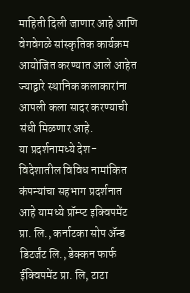माहिती दिली जाणार आहे आणि वेगवेगळे सांस्कृतिक कार्यक्रम आयोजित करण्यात आले आहेत ज्याद्वारे स्थानिक कलाकारांना आपली कला सादर करण्याची संधी मिळणार आहे.
या प्रदर्शनामध्ये देश-विदेशातील विविध नामांकित कंपन्यांचा सहभाग प्रदर्शनात आहे यामध्ये प्रॉम्प्ट इक्विपमेंट प्रा. लि., कर्नाटका सोप ॲन्ड डिटर्जंट लि., डेक्कन फार्फ ईक्विपमेंट प्रा. लि, टाटा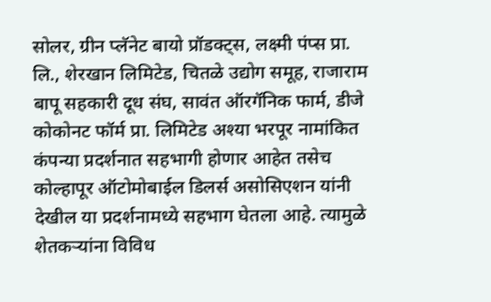सोलर, ग्रीन प्लॅनेट बायो प्रॉडक्ट्स, लक्ष्मी पंप्स प्रा. लि., शेरखान लिमिटेड, चितळे उद्योग समूह, राजाराम बापू सहकारी दूध संघ, सावंत ऑरगॅनिक फार्म, डीजे कोकोनट फॉर्म प्रा. लिमिटेड अश्या भरपूर नामांकित कंपन्या प्रदर्शनात सहभागी होणार आहेत तसेच कोल्हापूर ऑटोमोबाईल डिलर्स असोसिएशन यांनी देखील या प्रदर्शनामध्ये सहभाग घेतला आहे. त्यामुळे शेतकऱ्यांना विविध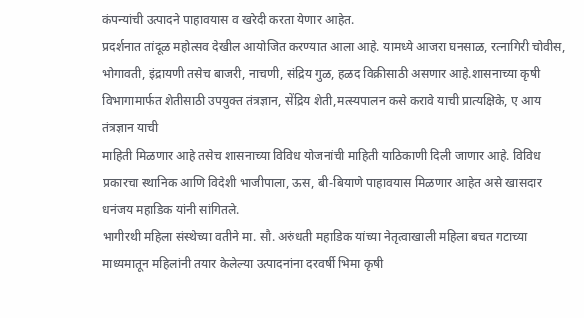कंपन्यांची उत्पादने पाहावयास व खरेदी करता येणार आहेत.
प्रदर्शनात तांदूळ महोत्सव देखील आयोजित करण्यात आला आहे. यामध्ये आजरा घनसाळ, रत्नागिरी चोवीस, भोगावती, इंद्रायणी तसेच बाजरी, नाचणी, संद्रिय गुळ, हळद विक्रीसाठी असणार आहे.शासनाच्या कृषी विभागामार्फत शेतीसाठी उपयुक्त तंत्रज्ञान, सेंद्रिय शेती,मत्स्यपालन कसे करावे याची प्रात्यक्षिके, ए आय तंत्रज्ञान याची
माहिती मिळणार आहे तसेच शासनाच्या विविध योजनांची माहिती याठिकाणी दिली जाणार आहे. विविध प्रकारचा स्थानिक आणि विदेशी भाजीपाला, ऊस, बी-बियाणे पाहावयास मिळणार आहेत असे खासदार धनंजय महाडिक यांनी सांगितले.
भागीरथी महिला संस्थेच्या वतीने मा. सौ. अरुंधती महाडिक यांच्या नेतृत्वाखाली महिला बचत गटाच्या माध्यमातून महिलांनी तयार केलेल्या उत्पादनांना दरवर्षी भिमा कृषी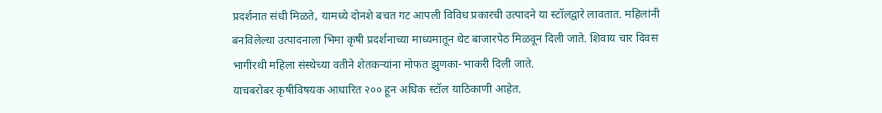प्रदर्शनात संधी मिळते, यामध्ये दोनशे बचत गट आपली विविध प्रकारची उत्पादने या स्टॉलद्वारे लावतात. महिलांनी बनविलेल्या उत्पादनाला भिमा कृषी प्रदर्शनाच्या माध्यमातून थेट बाजारपेठ मिळवून दिली जाते. शिवाय चार दिवस भागीरथी महिला संस्थेच्या वतीने शेतकऱ्यांना मोफत झुणका-भाकरी दिली जाते.
याचबरोबर कृषीविषयक आधारित २०० हून अधिक स्टॉल याठिकाणी आहेत.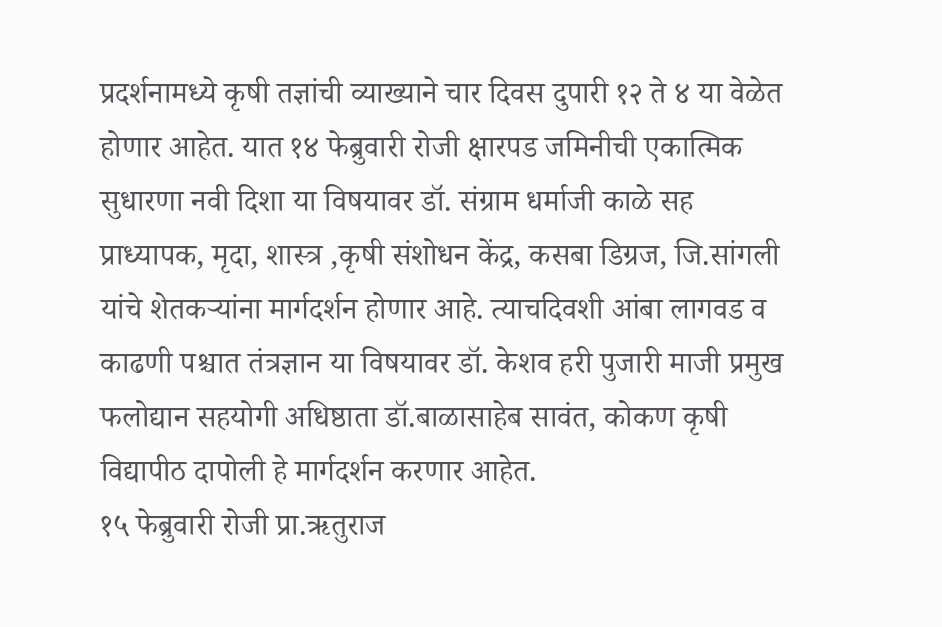प्रदर्शनामध्ये कृषी तज्ञांची व्याख्याने चार दिवस दुपारी १२ ते ४ या वेळेत होणार आहेत. यात १४ फेब्रुवारी रोजी क्षारपड जमिनीची एकात्मिक सुधारणा नवी दिशा या विषयावर डॉ. संग्राम धर्माजी काळे सह प्राध्यापक, मृदा, शास्त्र ,कृषी संशोधन केंद्र, कसबा डिग्रज, जि.सांगली यांचे शेतकऱ्यांना मार्गदर्शन होणार आहे. त्याचदिवशी आंबा लागवड व काढणी पश्चात तंत्रज्ञान या विषयावर डॉ. केशव हरी पुजारी माजी प्रमुख फलोद्यान सहयोगी अधिष्ठाता डॉ.बाळासाहेब सावंत, कोकण कृषी विद्यापीठ दापोली हे मार्गदर्शन करणार आहेत.
१५ फेब्रुवारी रोजी प्रा.ऋतुराज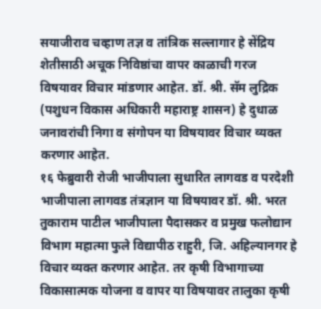सयाजीराव चव्हाण तज्ञ व तांत्रिक सल्लागार हे सेंद्रिय शेतीसाठी अचूक निविष्ठांचा वापर काळाची गरज विषयावर विचार मांडणार आहेत. डॉ. श्री. सॅम लुद्रिक (पशुधन विकास अधिकारी महाराष्ट्र शासन) हे दुधाळ जनावरांची निगा व संगोपन या विषयावर विचार व्यक्त करणार आहेत.
१६ फेब्रुवारी रोजी भाजीपाला सुधारित लागवड व परदेशी भाजीपाला लागवड तंत्रज्ञान या विषयावर डॉ. श्री. भरत तुकाराम पाटील भाजीपाला पैदासकर व प्रमुख फलोद्यान विभाग महात्मा फुले विद्यापीठ राहुरी, जि. अहिल्यानगर हे विचार व्यक्त करणार आहेत. तर कृषी विभागाच्या विकासात्मक योजना व वापर या विषयावर तालुका कृषी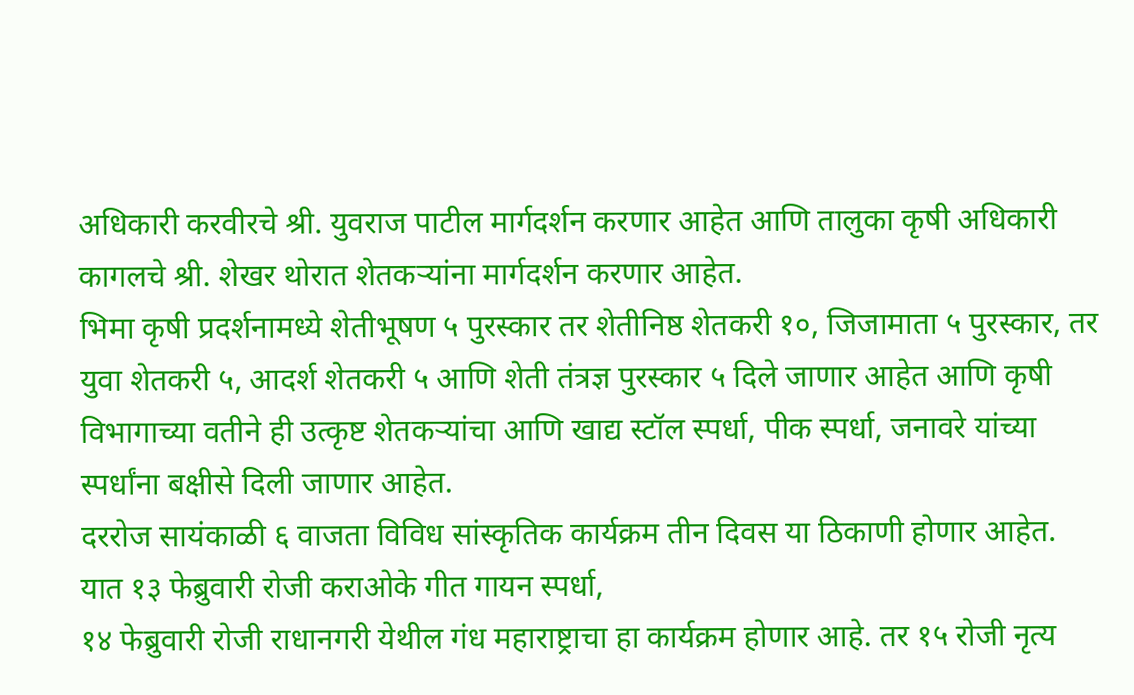अधिकारी करवीरचे श्री. युवराज पाटील मार्गदर्शन करणार आहेत आणि तालुका कृषी अधिकारी कागलचे श्री. शेखर थोरात शेतकऱ्यांना मार्गदर्शन करणार आहेत.
भिमा कृषी प्रदर्शनामध्ये शेतीभूषण ५ पुरस्कार तर शेतीनिष्ठ शेतकरी १०, जिजामाता ५ पुरस्कार, तर युवा शेतकरी ५, आदर्श शेतकरी ५ आणि शेती तंत्रज्ञ पुरस्कार ५ दिले जाणार आहेत आणि कृषी विभागाच्या वतीने ही उत्कृष्ट शेतकऱ्यांचा आणि खाद्य स्टॉल स्पर्धा, पीक स्पर्धा, जनावरे यांच्या स्पर्धांना बक्षीसे दिली जाणार आहेत.
दररोज सायंकाळी ६ वाजता विविध सांस्कृतिक कार्यक्रम तीन दिवस या ठिकाणी होणार आहेत. यात १३ फेब्रुवारी रोजी कराओके गीत गायन स्पर्धा,
१४ फेब्रुवारी रोजी राधानगरी येथील गंध महाराष्ट्राचा हा कार्यक्रम होणार आहे. तर १५ रोजी नृत्य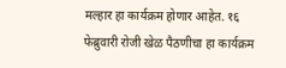मल्हार हा कार्यक्रम होणार आहेत. १६ फेब्रुवारी रोजी खेळ पैठणीचा हा कार्यक्रम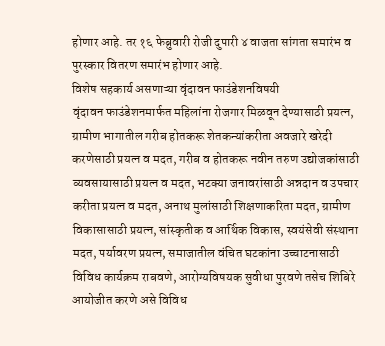होणार आहे. तर १६ फेब्रुवारी रोजी दुपारी ४ वाजता सांगता समारंभ व पुरस्कार वितरण समारंभ होणार आहे.
विशेष सहकार्य असणाऱ्या वृंदावन फाउंडेशनविषयी
वृंदावन फाउंडेशनमार्फत महिलांना रोजगार मिळवून देण्यासाठी प्रयत्न, ग्रामीण भागातील गरीब होतकरू शेतकन्यांकरीता अवजारे खरेदी करणेसाठी प्रयत्न व मदत, गरीब व होतकरू नवीन तरुण उद्योजकांसाठी व्यवसायासाठी प्रयत्न व मदत, भटक्या जनावरांसाठी अन्नदान व उपचार करीता प्रयत्न व मदत, अनाथ मुलांसाठी शिक्षणाकरिता मदत, ग्रामीण विकासासाठी प्रयत्न, सांस्कृतीक व आर्थिक विकास, स्वयंसेवी संस्थाना मदत, पर्यावरण प्रयत्न, समाजातील वंचित घटकांना उच्चाटनासाठी विविध कार्यक्रम राबवणे, आरोग्यविषयक सुवीधा पुरवणे तसेच शिबिरे आयोजीत करणे असे विविध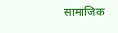सामाजिक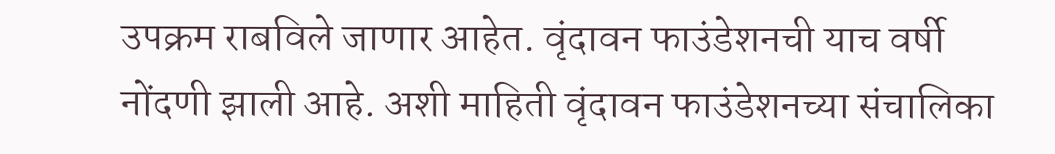उपक्रम राबविले जाणार आहेत. वृंदावन फाउंडेशनची याच वर्षी नोंदणी झाली आहे. अशी माहिती वृंदावन फाउंडेशनच्या संचालिका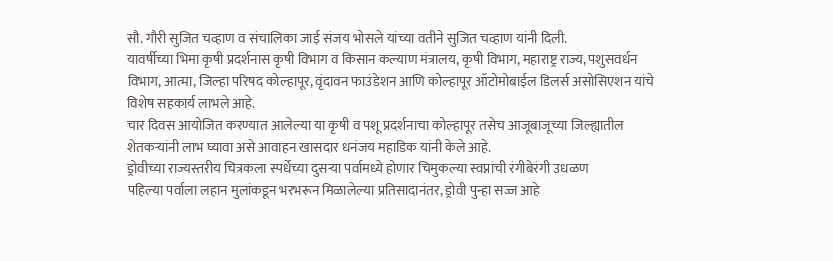सौ. गौरी सुजित चव्हाण व संचालिका जाई संजय भोसले यांच्या वतीने सुजित चव्हाण यांनी दिली.
यावर्षीच्या भिमा कृषी प्रदर्शनास कृषी विभाग व किसान कल्याण मंत्रालय, कृषी विभाग, महाराष्ट्र राज्य, पशुसवर्धन विभाग, आत्मा, जिल्हा परिषद कोल्हापूर, वृंदावन फाउंडेशन आणि कोल्हापूर ऑटोमोबाईल डिलर्स असोसिएशन यांचे विशेष सहकार्य लाभले आहे.
चार दिवस आयोजित करण्यात आलेल्या या कृषी व पशू प्रदर्शनाचा कोल्हापूर तसेच आजूबाजूच्या जिल्ह्यातील शेतकऱ्यांनी लाभ घ्यावा असे आवाहन खासदार धनंजय महाडिक यांनी केले आहे.
ड्रोवीच्या राज्यस्तरीय चित्रकला स्पर्धेच्या दुसऱ्या पर्वामध्ये होणार चिमुकल्या स्वप्नांची रंगीबेरंगी उधळण
पहिल्या पर्वाला लहान मुलांकडून भरभरून मिळालेल्या प्रतिसादानंतर, ड्रोवी पुन्हा सज्ज आहे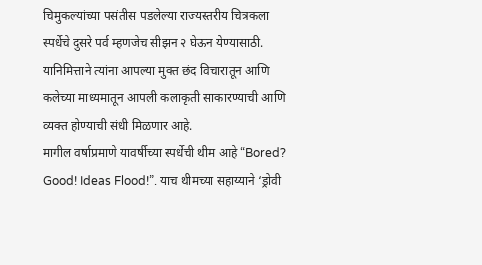चिमुकल्यांच्या पसंतीस पडलेल्या राज्यस्तरीय चित्रकला स्पर्धेचे दुसरे पर्व म्हणजेच सीझन २ घेऊन येण्यासाठी. यानिमित्ताने त्यांना आपल्या मुक्त छंद विचारातून आणि कलेच्या माध्यमातून आपली कलाकृती साकारण्याची आणि व्यक्त होण्याची संधी मिळणार आहे.
मागील वर्षाप्रमाणे यावर्षीच्या स्पर्धेची थीम आहे “Bored? Good! Ideas Flood!”. याच थीमच्या सहाय्याने ‘ड्रोवी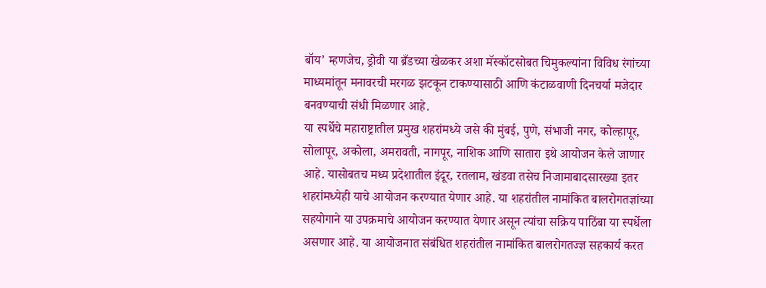बॉय’ म्हणजेच, ड्रोवी या ब्रँडच्या खेळकर अशा मॅस्कॉटसोबत चिमुकल्यांना विविध रंगांच्या माध्यमांतून मनावरची मरगळ झटकून टाकण्यासाठी आणि कंटाळवाणी दिनचर्या मजेदार बनवण्याची संधी मिळणार आहे.
या स्पर्धेचे महाराष्ट्रातील प्रमुख शहरांमध्ये जसे की मुंबई, पुणे, संभाजी नगर, कोल्हापूर, सोलापूर, अकोला, अमरावती, नागपूर, नाशिक आणि सातारा इथे आयोजन केले जाणार आहे. यासोबतच मध्य प्रदेशातील इंदूर, रतलाम, खंडवा तसेच निजामाबादसारख्या इतर शहरांमध्येही याचे आयोजन करण्यात येणार आहे. या शहरांतील नामांकित बालरोगतज्ञांच्या सहयोगाने या उपक्रमाचे आयोजन करण्यात येणार असून त्यांचा सक्रिय पाठिंबा या स्पर्धेला असणार आहे. या आयोजनात संबंधित शहरांतील नामांकित बालरोगतज्ज्ञ सहकार्य करत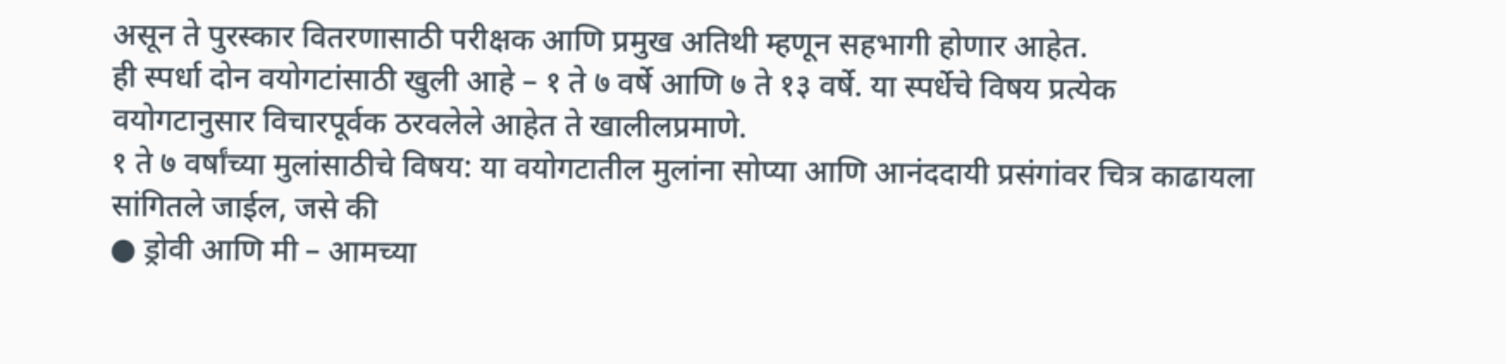असून ते पुरस्कार वितरणासाठी परीक्षक आणि प्रमुख अतिथी म्हणून सहभागी होणार आहेत.
ही स्पर्धा दोन वयोगटांसाठी खुली आहे – १ ते ७ वर्षे आणि ७ ते १३ वर्षे. या स्पर्धेचे विषय प्रत्येक वयोगटानुसार विचारपूर्वक ठरवलेले आहेत ते खालीलप्रमाणे.
१ ते ७ वर्षांच्या मुलांसाठीचे विषय: या वयोगटातील मुलांना सोप्या आणि आनंददायी प्रसंगांवर चित्र काढायला सांगितले जाईल, जसे की
● ड्रोवी आणि मी – आमच्या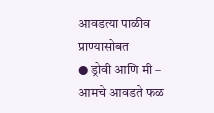आवडत्या पाळीव प्राण्यासोबत
● ड्रोवी आणि मी – आमचे आवडते फळ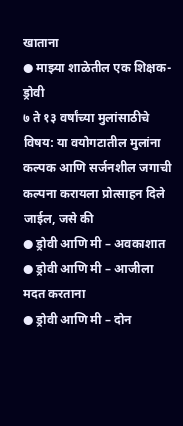खाताना
● माझ्या शाळेतील एक शिक्षक- ड्रोवी
७ ते १३ वर्षांच्या मुलांसाठीचे विषय: या वयोगटातील मुलांना कल्पक आणि सर्जनशील जगाची कल्पना करायला प्रोत्साहन दिले जाईल, जसे की
● ड्रोवी आणि मी – अवकाशात
● ड्रोवी आणि मी – आजीला मदत करताना
● ड्रोवी आणि मी – दोन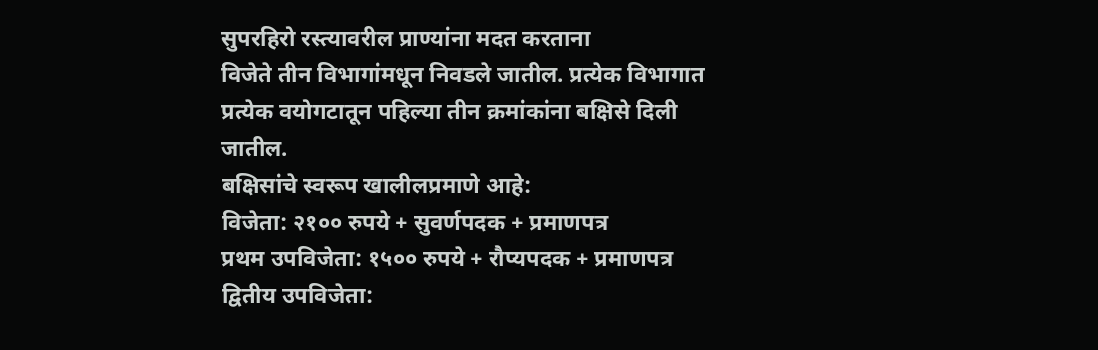सुपरहिरो रस्त्यावरील प्राण्यांना मदत करताना
विजेते तीन विभागांमधून निवडले जातील. प्रत्येक विभागात प्रत्येक वयोगटातून पहिल्या तीन क्रमांकांना बक्षिसे दिली जातील.
बक्षिसांचे स्वरूप खालीलप्रमाणे आहे:
विजेता: २१०० रुपये + सुवर्णपदक + प्रमाणपत्र
प्रथम उपविजेता: १५०० रुपये + रौप्यपदक + प्रमाणपत्र
द्वितीय उपविजेता: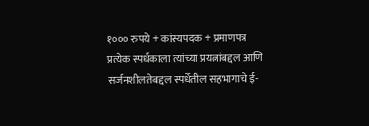१००० रुपये + कांस्यपदक + प्रमाणपत्र
प्रत्येक स्पर्धकाला त्यांच्या प्रयत्नांबद्दल आणि सर्जनशीलतेबद्दल स्पर्धेतील सहभागाचे ई-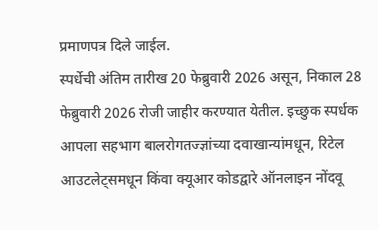प्रमाणपत्र दिले जाईल.
स्पर्धेची अंतिम तारीख 20 फेब्रुवारी 2026 असून, निकाल 28 फेब्रुवारी 2026 रोजी जाहीर करण्यात येतील. इच्छुक स्पर्धक आपला सहभाग बालरोगतज्ज्ञांच्या दवाखान्यांमधून, रिटेल आउटलेट्समधून किंवा क्यूआर कोडद्वारे ऑनलाइन नोंदवू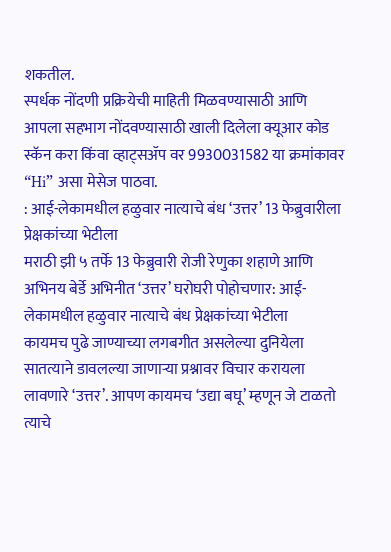शकतील.
स्पर्धक नोंदणी प्रक्रियेची माहिती मिळवण्यासाठी आणि आपला सहभाग नोंदवण्यासाठी खाली दिलेला क्यूआर कोड स्कॅन करा किंवा व्हाट्सॲप वर 9930031582 या क्रमांकावर “Hi” असा मेसेज पाठवा.
: आई-लेकामधील हळुवार नात्याचे बंध ‘उत्तर’ 13 फेब्रुवारीला प्रेक्षकांच्या भेटीला
मराठी झी ५ तर्फे 13 फेब्रुवारी रोजी रेणुका शहाणे आणि अभिनय बेर्डे अभिनीत ‘उत्तर’ घरोघरी पोहोचणार: आई-लेकामधील हळुवार नात्याचे बंध प्रेक्षकांच्या भेटीला
कायमच पुढे जाण्याच्या लगबगीत असलेल्या दुनियेला सातत्याने डावलल्या जाणाऱ्या प्रश्नावर विचार करायला लावणारे ‘उत्तर’. आपण कायमच ‘उद्या बघू’ म्हणून जे टाळतो त्याचे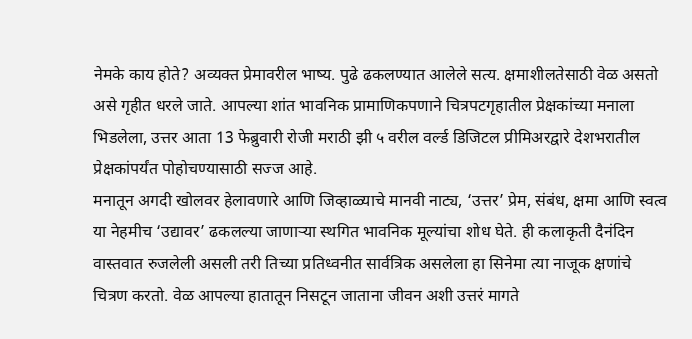नेमके काय होते? अव्यक्त प्रेमावरील भाष्य. पुढे ढकलण्यात आलेले सत्य. क्षमाशीलतेसाठी वेळ असतो असे गृहीत धरले जाते. आपल्या शांत भावनिक प्रामाणिकपणाने चित्रपटगृहातील प्रेक्षकांच्या मनाला भिडलेला, उत्तर आता 13 फेब्रुवारी रोजी मराठी झी ५ वरील वर्ल्ड डिजिटल प्रीमिअरद्वारे देशभरातील प्रेक्षकांपर्यंत पोहोचण्यासाठी सज्ज आहे.
मनातून अगदी खोलवर हेलावणारे आणि जिव्हाळ्याचे मानवी नाट्य, ‘उत्तर’ प्रेम, संबंध, क्षमा आणि स्वत्व या नेहमीच ‘उद्यावर’ ढकलल्या जाणाऱ्या स्थगित भावनिक मूल्यांचा शोध घेते. ही कलाकृती दैनंदिन वास्तवात रुजलेली असली तरी तिच्या प्रतिध्वनीत सार्वत्रिक असलेला हा सिनेमा त्या नाजूक क्षणांचे चित्रण करतो. वेळ आपल्या हातातून निसटून जाताना जीवन अशी उत्तरं मागते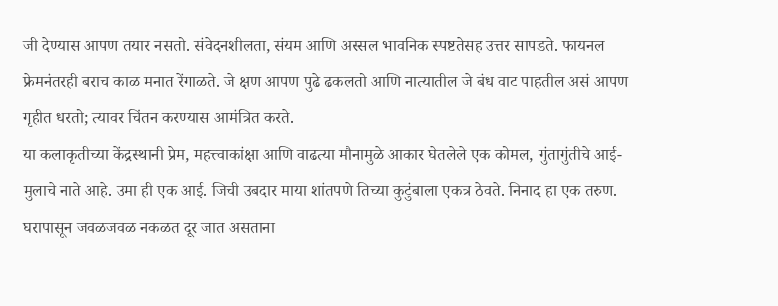जी देण्यास आपण तयार नसतो. संवेदनशीलता, संयम आणि अस्सल भावनिक स्पष्टतेसह उत्तर सापडते. फायनल फ्रेमनंतरही बराच काळ मनात रेंगाळते. जे क्षण आपण पुढे ढकलतो आणि नात्यातील जे बंध वाट पाहतील असं आपण गृहीत धरतो; त्यावर चिंतन करण्यास आमंत्रित करते.
या कलाकृतीच्या केंद्रस्थानी प्रेम, महत्त्वाकांक्षा आणि वाढत्या मौनामुळे आकार घेतलेले एक कोमल, गुंतागुंतीचे आई-मुलाचे नाते आहे. उमा ही एक आई. जिची उबदार माया शांतपणे तिच्या कुटुंबाला एकत्र ठेवते. निनाद हा एक तरुण. घरापासून जवळजवळ नकळत दूर जात असताना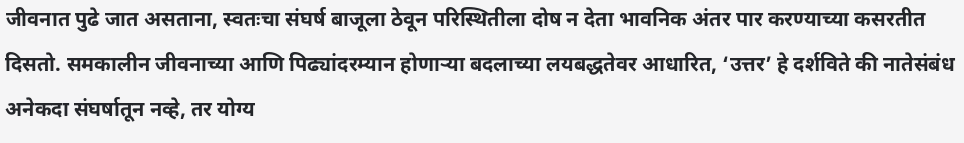जीवनात पुढे जात असताना, स्वतःचा संघर्ष बाजूला ठेवून परिस्थितीला दोष न देता भावनिक अंतर पार करण्याच्या कसरतीत दिसतो. समकालीन जीवनाच्या आणि पिढ्यांदरम्यान होणाऱ्या बदलाच्या लयबद्धतेवर आधारित, ‘उत्तर’ हे दर्शविते की नातेसंबंध अनेकदा संघर्षातून नव्हे, तर योग्य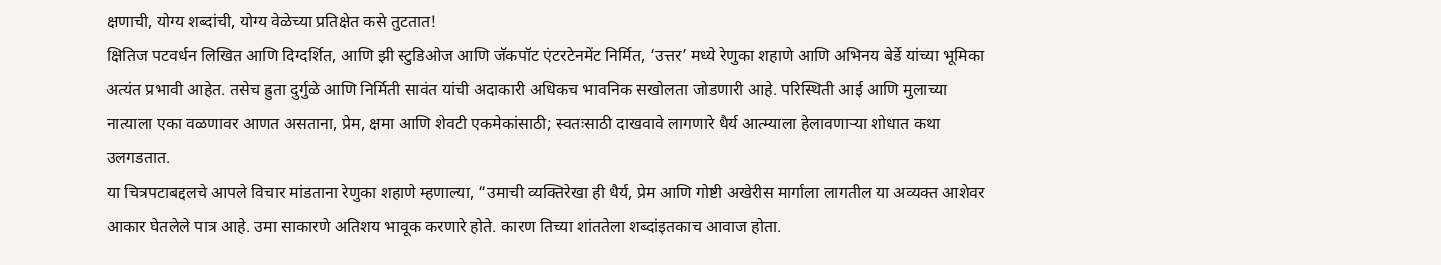क्षणाची, योग्य शब्दांची, योग्य वेळेच्या प्रतिक्षेत कसे तुटतात!
क्षितिज पटवर्धन लिखित आणि दिग्दर्शित, आणि झी स्टुडिओज आणि जॅकपॉट एंटरटेनमेंट निर्मित, ‘उत्तर’ मध्ये रेणुका शहाणे आणि अभिनय बेर्डे यांच्या भूमिका अत्यंत प्रभावी आहेत. तसेच ह्रुता दुर्गुळे आणि निर्मिती सावंत यांची अदाकारी अधिकच भावनिक सखोलता जोडणारी आहे. परिस्थिती आई आणि मुलाच्या नात्याला एका वळणावर आणत असताना, प्रेम, क्षमा आणि शेवटी एकमेकांसाठी; स्वतःसाठी दाखवावे लागणारे धैर्य आत्म्याला हेलावणाऱ्या शोधात कथा उलगडतात.
या चित्रपटाबद्दलचे आपले विचार मांडताना रेणुका शहाणे म्हणाल्या, “उमाची व्यक्तिरेखा ही धैर्य, प्रेम आणि गोष्टी अखेरीस मार्गाला लागतील या अव्यक्त आशेवर आकार घेतलेले पात्र आहे. उमा साकारणे अतिशय भावूक करणारे होते. कारण तिच्या शांततेला शब्दांइतकाच आवाज होता.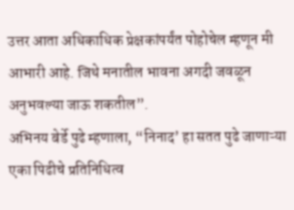उत्तर आता अधिकाधिक प्रेक्षकांपर्यंत पोहोचेल म्हणून मी आभारी आहे. जिथे मनातील भावना अगदी जवळून अनुभवल्या जाऊ शकतील”.
अभिनय बेर्डे पुढे म्हणाला, “निनाद’ हा सतत पुढे जाणाऱ्या एका पिढीचे प्रतिनिधित्व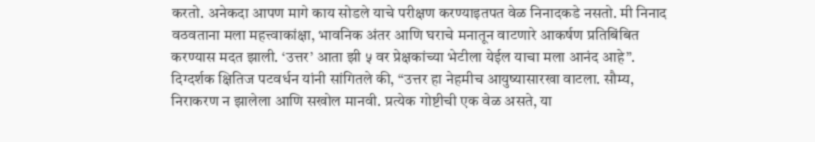करतो. अनेकदा आपण मागे काय सोडले याचे परीक्षण करण्याइतपत वेळ निनादकडे नसतो. मी निनाद वठवताना मला महत्त्वाकांक्षा, भावनिक अंतर आणि घराचे मनातून वाटणारे आकर्षण प्रतिबिंबित करण्यास मदत झाली. ‘उत्तर’ आता झी ५ वर प्रेक्षकांच्या भेटीला येईल याचा मला आनंद आहे”.
दिग्दर्शक क्षितिज पटवर्धन यांनी सांगितले की, “उत्तर हा नेहमीच आयुष्यासारखा वाटला. सौम्य, निराकरण न झालेला आणि सखोल मानवी. प्रत्येक गोष्टीची एक वेळ असते, या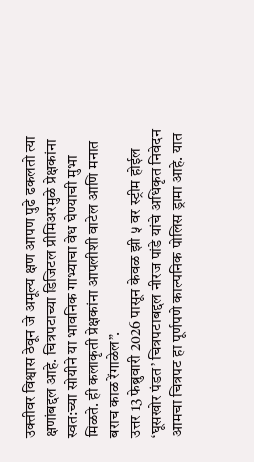उक्तीवर विश्वास ठेवून जे अमूल्य क्षण आपण पुढे ढकलतो त्या क्षणांबद्दल आहे. चित्रपटाच्या डिजिटल प्रीमिअरमुळे प्रेक्षकांना स्वत:च्या सोयीने या भावनिक गाभ्याचा वेध घेण्याची मुभा मिळते. ही कलाकृती प्रेक्षकांना आपलीशी वाटेल आणि मनात बराच काळ रेंगाळेल”.
उत्तर 13 फेब्रुवारी 2026 पासून केवळ झी ५ वर स्ट्रीम होईल
‘घूसखोर पंडत’ चित्रपटाबद्दल नीरज पांडे यांचे अधिकृत निवेदन
आमचा चित्रपट हा पूर्णपणे काल्पनिक पोलिस ड्रामा आहे. यात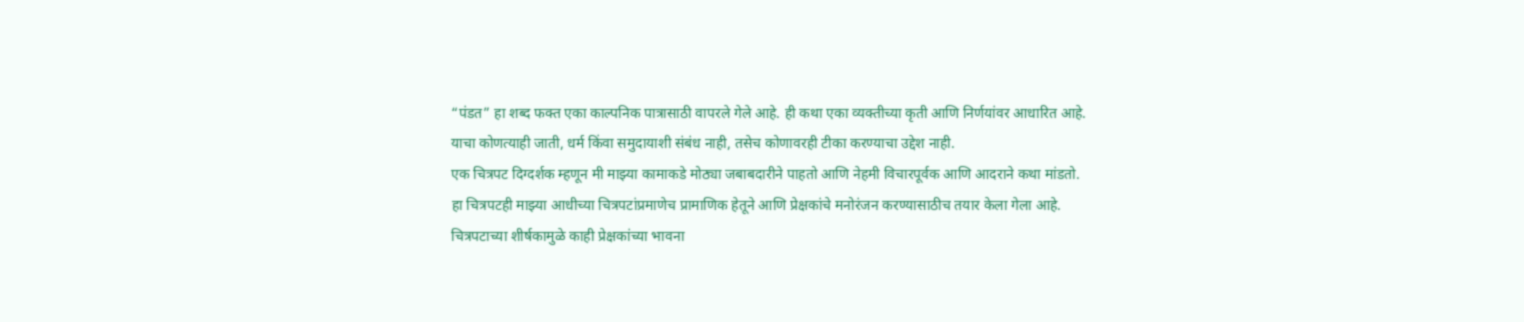“पंडत” हा शब्द फक्त एका काल्पनिक पात्रासाठी वापरले गेले आहे. ही कथा एका व्यक्तीच्या कृती आणि निर्णयांवर आधारित आहे. याचा कोणत्याही जाती, धर्म किंवा समुदायाशी संबंध नाही, तसेच कोणावरही टीका करण्याचा उद्देश नाही.
एक चित्रपट दिग्दर्शक म्हणून मी माझ्या कामाकडे मोठ्या जबाबदारीने पाहतो आणि नेहमी विचारपूर्वक आणि आदराने कथा मांडतो. हा चित्रपटही माझ्या आधीच्या चित्रपटांप्रमाणेच प्रामाणिक हेतूने आणि प्रेक्षकांचे मनोरंजन करण्यासाठीच तयार केला गेला आहे. चित्रपटाच्या शीर्षकामुळे काही प्रेक्षकांच्या भावना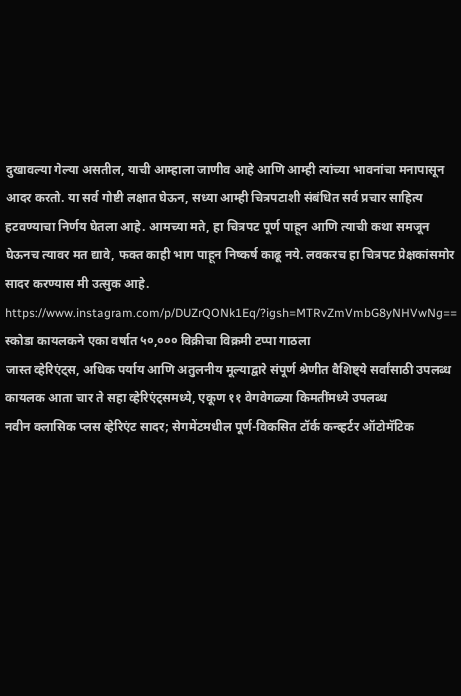दुखावल्या गेल्या असतील, याची आम्हाला जाणीव आहे आणि आम्ही त्यांच्या भावनांचा मनापासून आदर करतो. या सर्व गोष्टी लक्षात घेऊन, सध्या आम्ही चित्रपटाशी संबंधित सर्व प्रचार साहित्य हटवण्याचा निर्णय घेतला आहे. आमच्या मते, हा चित्रपट पूर्ण पाहून आणि त्याची कथा समजून घेऊनच त्यावर मत द्यावे, फक्त काही भाग पाहून निष्कर्ष काढू नये. लवकरच हा चित्रपट प्रेक्षकांसमोर सादर करण्यास मी उत्सुक आहे.
https://www.instagram.com/p/DUZrQONk1Eq/?igsh=MTRvZmVmbG8yNHVwNg==
स्कोडा कायलकने एका वर्षात ५०,००० विक्रीचा विक्रमी टप्पा गाठला
जास्त व्हेरिएंट्स, अधिक पर्याय आणि अतुलनीय मूल्याद्वारे संपूर्ण श्रेणीत वैशिष्ट्ये सर्वांसाठी उपलब्ध
कायलक आता चार ते सहा व्हेरिएंट्समध्ये, एकूण ११ वेगवेगळ्या किमतींमध्ये उपलब्ध
नवीन क्लासिक प्लस व्हेरिएंट सादर; सेगमेंटमधील पूर्ण-विकसित टॉर्क कन्व्हर्टर ऑटोमॅटिक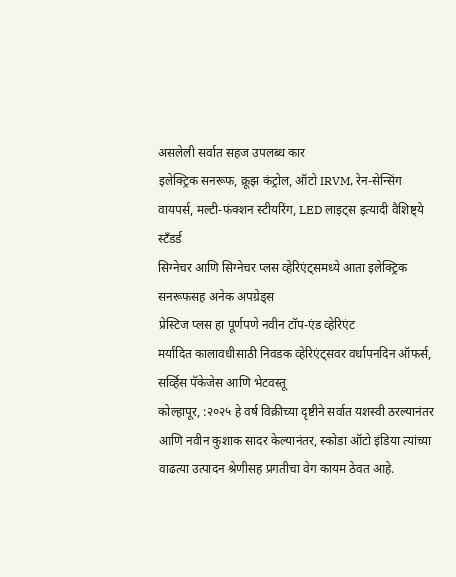असलेली सर्वात सहज उपलब्ध कार
इलेक्ट्रिक सनरूफ, क्रूझ कंट्रोल, ऑटो IRVM, रेन-सेन्सिंग वायपर्स, मल्टी-फंक्शन स्टीयरिंग, LED लाइट्स इत्यादी वैशिष्ट्ये स्टँडर्ड
सिग्नेचर आणि सिग्नेचर प्लस व्हेरिएंट्समध्ये आता इलेक्ट्रिक सनरूफसह अनेक अपग्रेड्स
प्रेस्टिज प्लस हा पूर्णपणे नवीन टॉप-एंड व्हेरिएंट
मर्यादित कालावधीसाठी निवडक व्हेरिएंट्सवर वर्धापनदिन ऑफर्स, सर्व्हिस पॅकेजेस आणि भेटवस्तू
कोल्हापूर, :२०२५ हे वर्ष विक्रीच्या दृष्टीने सर्वात यशस्वी ठरल्यानंतर आणि नवीन कुशाक सादर केल्यानंतर, स्कोडा ऑटो इंडिया त्यांच्या वाढत्या उत्पादन श्रेणीसह प्रगतीचा वेग कायम ठेवत आहे.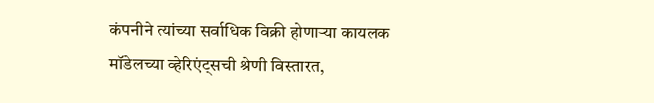कंपनीने त्यांच्या सर्वाधिक विक्री होणाऱ्या कायलक मॉडेलच्या व्हेरिएंट्सची श्रेणी विस्तारत,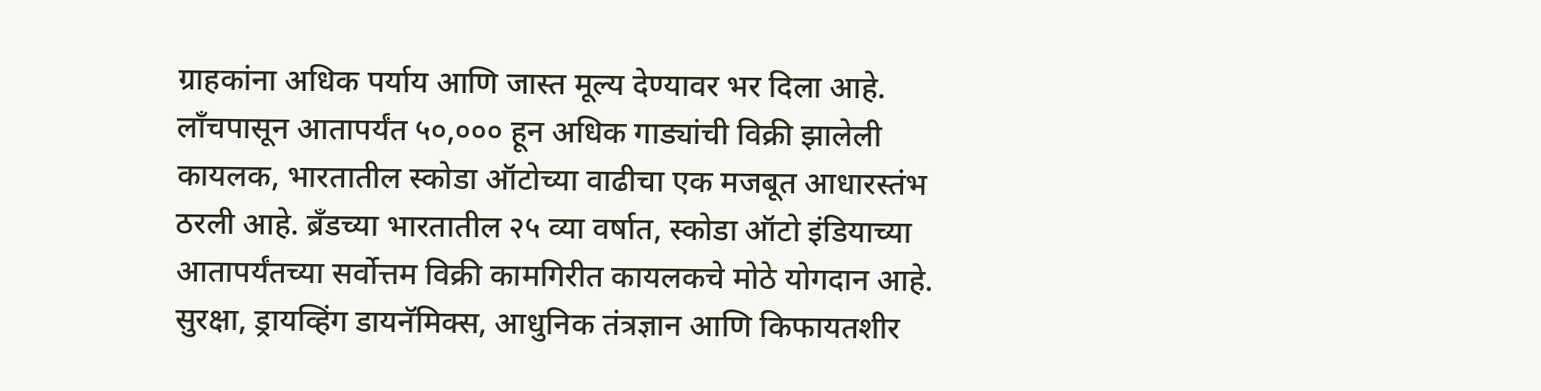ग्राहकांना अधिक पर्याय आणि जास्त मूल्य देण्यावर भर दिला आहे.
लाँचपासून आतापर्यंत ५०,००० हून अधिक गाड्यांची विक्री झालेली कायलक, भारतातील स्कोडा ऑटोच्या वाढीचा एक मजबूत आधारस्तंभ ठरली आहे. ब्रँडच्या भारतातील २५ व्या वर्षात, स्कोडा ऑटो इंडियाच्या आतापर्यंतच्या सर्वोत्तम विक्री कामगिरीत कायलकचे मोठे योगदान आहे.
सुरक्षा, ड्रायव्हिंग डायनॅमिक्स, आधुनिक तंत्रज्ञान आणि किफायतशीर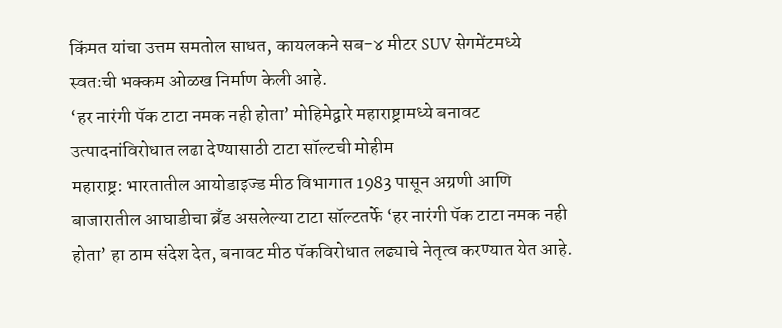किंमत यांचा उत्तम समतोल साधत, कायलकने सब-४ मीटर SUV सेगमेंटमध्ये स्वतःची भक्कम ओळख निर्माण केली आहे.
‘हर नारंगी पॅक टाटा नमक नही होता’ मोहिमेद्वारे महाराष्ट्रामध्ये बनावट उत्पादनांविरोधात लढा देण्यासाठी टाटा सॉल्टची मोहीम
महाराष्ट्र: भारतातील आयोडाइज्ड मीठ विभागात 1983 पासून अग्रणी आणि बाजारातील आघाडीचा ब्रँड असलेल्या टाटा सॉल्टतर्फे ‘हर नारंगी पॅक टाटा नमक नही होता’ हा ठाम संदेश देत, बनावट मीठ पॅकविरोधात लढ्याचे नेतृत्व करण्यात येत आहे.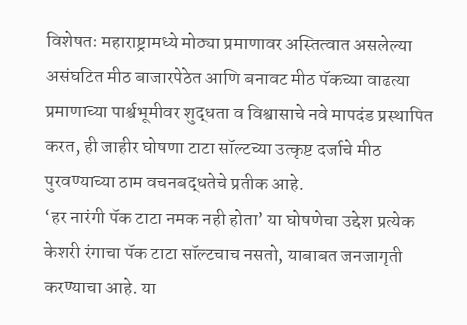विशेषतः महाराष्ट्रामध्ये मोठ्या प्रमाणावर अस्तित्वात असलेल्या असंघटित मीठ बाजारपेठेत आणि बनावट मीठ पॅकच्या वाढत्या प्रमाणाच्या पार्श्वभूमीवर शुद्धता व विश्वासाचे नवे मापदंड प्रस्थापित करत, ही जाहीर घोषणा टाटा सॉल्टच्या उत्कृष्ट दर्जाचे मीठ पुरवण्याच्या ठाम वचनबद्धतेचे प्रतीक आहे.
‘हर नारंगी पॅक टाटा नमक नही होता’ या घोषणेचा उद्देश प्रत्येक केशरी रंगाचा पॅक टाटा सॉल्टचाच नसतो, याबाबत जनजागृती करण्याचा आहे. या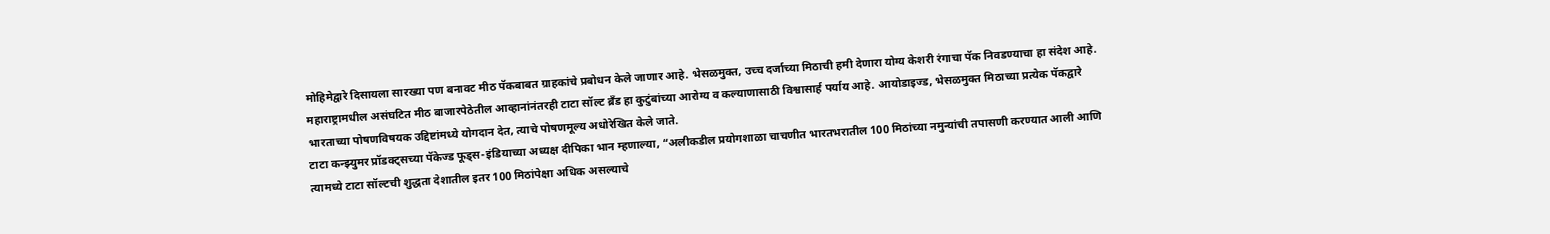मोहिमेद्वारे दिसायला सारख्या पण बनावट मीठ पॅकबाबत ग्राहकांचे प्रबोधन केले जाणार आहे. भेसळमुक्त, उच्च दर्जाच्या मिठाची हमी देणारा योग्य केशरी रंगाचा पॅक निवडण्याचा हा संदेश आहे. महाराष्ट्रामधील असंघटित मीठ बाजारपेठेतील आव्हानांनंतरही टाटा सॉल्ट ब्रँड हा कुटुंबांच्या आरोग्य व कल्याणासाठी विश्वासार्ह पर्याय आहे. आयोडाइज्ड, भेसळमुक्त मिठाच्या प्रत्येक पॅकद्वारे भारताच्या पोषणविषयक उद्दिष्टांमध्ये योगदान देत, त्याचे पोषणमूल्य अधोरेखित केले जाते.
टाटा कन्झ्युमर प्रॉडक्ट्सच्या पॅकेज्ड फूड्स-इंडियाच्या अध्यक्ष दीपिका भान म्हणाल्या, “अलीकडील प्रयोगशाळा चाचणीत भारतभरातील 100 मिठांच्या नमुन्यांची तपासणी करण्यात आली आणि त्यामध्ये टाटा सॉल्टची शुद्धता देशातील इतर 100 मिठांपेक्षा अधिक असल्याचे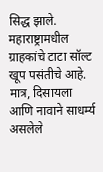सिद्ध झाले. महाराष्ट्रामधील ग्राहकांचे टाटा सॉल्ट खूप पसंतीचे आहे. मात्र, दिसायला आणि नावाने साधर्म्य असलेले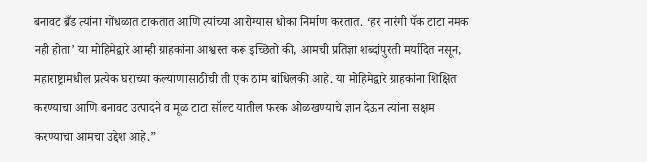बनावट ब्रँड त्यांना गोंधळात टाकतात आणि त्यांच्या आरोग्यास धोका निर्माण करतात. ‘हर नारंगी पॅक टाटा नमक नही होता’ या मोहिमेद्वारे आम्ही ग्राहकांना आश्वस्त करू इच्छितो की, आमची प्रतिज्ञा शब्दांपुरती मर्यादित नसून, महाराष्ट्रामधील प्रत्येक घराच्या कल्याणासाठीची ती एक ठाम बांधिलकी आहे. या मोहिमेद्वारे ग्राहकांना शिक्षित करण्याचा आणि बनावट उत्पादने व मूळ टाटा सॉल्ट यातील फरक ओळखण्याचे ज्ञान देऊन त्यांना सक्षम करण्याचा आमचा उद्देश आहे.”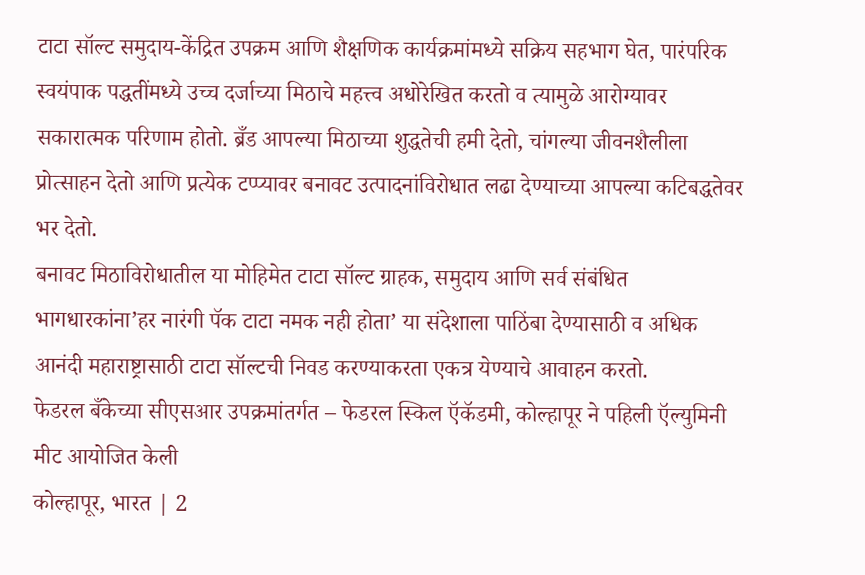टाटा सॉल्ट समुदाय-केंद्रित उपक्रम आणि शैक्षणिक कार्यक्रमांमध्ये सक्रिय सहभाग घेत, पारंपरिक स्वयंपाक पद्धतींमध्ये उच्च दर्जाच्या मिठाचे महत्त्व अधोरेखित करतो व त्यामुळे आरोग्यावर सकारात्मक परिणाम होतो. ब्रँड आपल्या मिठाच्या शुद्धतेची हमी देतो, चांगल्या जीवनशैलीला प्रोत्साहन देतो आणि प्रत्येक टप्प्यावर बनावट उत्पादनांविरोधात लढा देण्याच्या आपल्या कटिबद्धतेवर भर देतो.
बनावट मिठाविरोधातील या मोहिमेत टाटा सॉल्ट ग्राहक, समुदाय आणि सर्व संबंधित भागधारकांना’हर नारंगी पॅक टाटा नमक नही होता’ या संदेशाला पाठिंबा देण्यासाठी व अधिक आनंदी महाराष्ट्रासाठी टाटा सॉल्टची निवड करण्याकरता एकत्र येण्याचे आवाहन करतो.
फेडरल बँकेच्या सीएसआर उपक्रमांतर्गत – फेडरल स्किल ऍकॅडमी, कोल्हापूर ने पहिली ऍल्युमिनी मीट आयोजित केली
कोल्हापूर, भारत | 2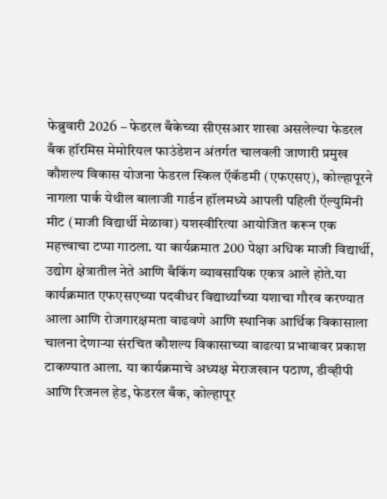फेब्रुवारी 2026 – फेडरल बँकेच्या सीएसआर शाखा असलेल्या फेडरल बँक हॉरमिस मेमोरियल फाउंडेशन अंतर्गत चालवली जाणारी प्रमुख कौशल्य विकास योजना फेडरल स्किल ऍकॅडमी (एफएसए), कोल्हापूरने नागला पार्क येथील बालाजी गार्डन हॉलमध्ये आपली पहिली ऍल्युमिनी मीट (माजी विद्यार्थी मेळावा) यशस्वीरित्या आयोजित करून एक महत्त्वाचा टप्पा गाठला. या कार्यक्रमात 200 पेक्षा अधिक माजी विद्यार्थी, उद्योग क्षेत्रातील नेते आणि बँकिंग व्यावसायिक एकत्र आले होते.या कार्यक्रमात एफएसएच्या पदवीधर विद्यार्थ्यांच्या यशाचा गौरव करण्यात आला आणि रोजगारक्षमता वाढवणे आणि स्थानिक आर्थिक विकासाला चालना देणाऱ्या संरचित कौशल्य विकासाच्या वाढत्या प्रभावावर प्रकाश टाकण्यात आला. या कार्यक्रमाचे अध्यक्ष मेराजखान पठाण, डीव्हीपी आणि रिजनल हेड, फेडरल बँक, कोल्हापूर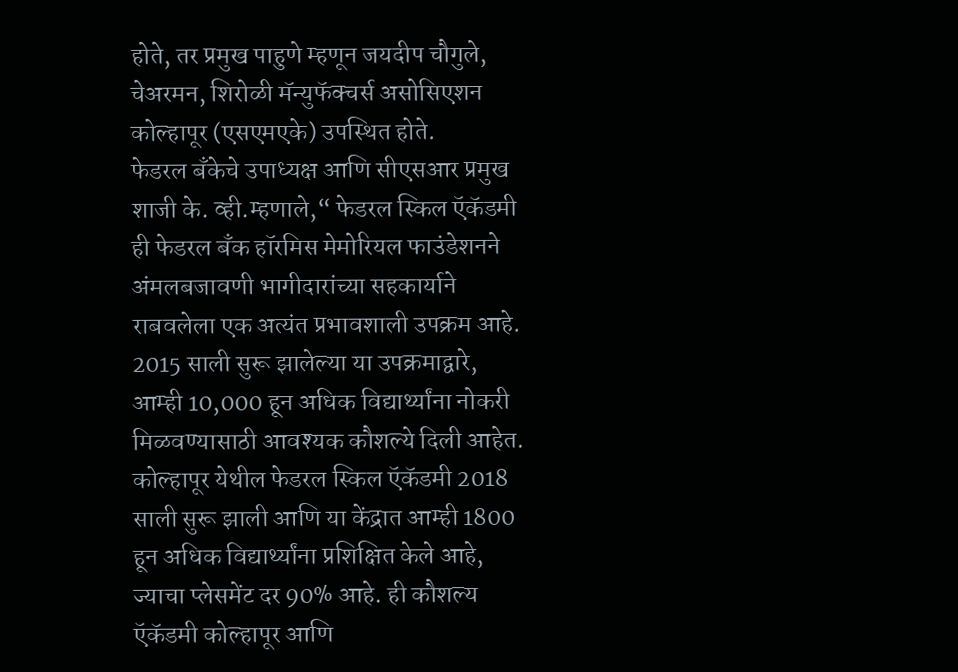होते, तर प्रमुख पाहुणे म्हणून जयदीप चौगुले, चेअरमन, शिरोळी मॅन्युफॅक्चर्स असोसिएशन कोल्हापूर (एसएमएके) उपस्थित होते.
फेडरल बँकेचे उपाध्यक्ष आणि सीएसआर प्रमुख शाजी के. व्ही.म्हणाले,“ फेडरल स्किल ऍकॅडमी ही फेडरल बँक हॉरमिस मेमोरियल फाउंडेशनने अंमलबजावणी भागीदारांच्या सहकार्याने राबवलेला एक अत्यंत प्रभावशाली उपक्रम आहे. 2015 साली सुरू झालेल्या या उपक्रमाद्वारे, आम्ही 10,000 हून अधिक विद्यार्थ्यांना नोकरी मिळवण्यासाठी आवश्यक कौशल्ये दिली आहेत. कोल्हापूर येथील फेडरल स्किल ऍकॅडमी 2018 साली सुरू झाली आणि या केंद्रात आम्ही 1800 हून अधिक विद्यार्थ्यांना प्रशिक्षित केले आहे, ज्याचा प्लेसमेंट दर 90% आहे. ही कौशल्य ऍकॅडमी कोल्हापूर आणि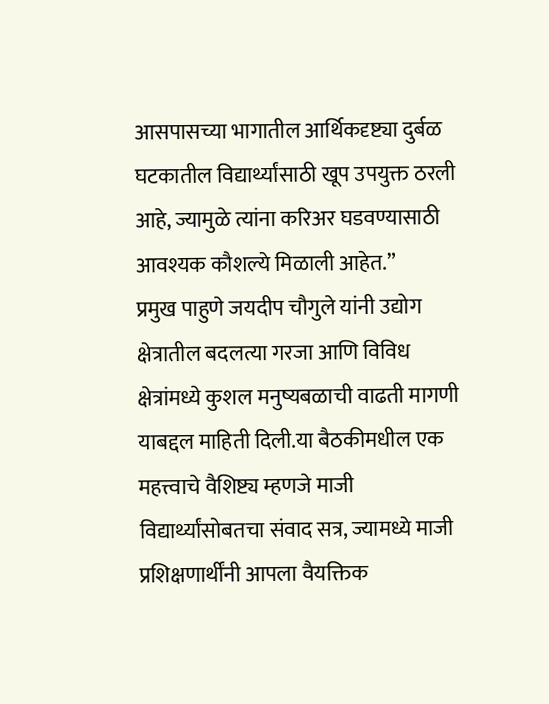आसपासच्या भागातील आर्थिकदृष्ट्या दुर्बळ घटकातील विद्यार्थ्यांसाठी खूप उपयुक्त ठरली आहे, ज्यामुळे त्यांना करिअर घडवण्यासाठी आवश्यक कौशल्ये मिळाली आहेत.”
प्रमुख पाहुणे जयदीप चौगुले यांनी उद्योग क्षेत्रातील बदलत्या गरजा आणि विविध क्षेत्रांमध्ये कुशल मनुष्यबळाची वाढती मागणी याबद्दल माहिती दिली.या बैठकीमधील एक महत्त्वाचे वैशिष्ट्य म्हणजे माजी विद्यार्थ्यांसोबतचा संवाद सत्र, ज्यामध्ये माजी प्रशिक्षणार्थींनी आपला वैयक्तिक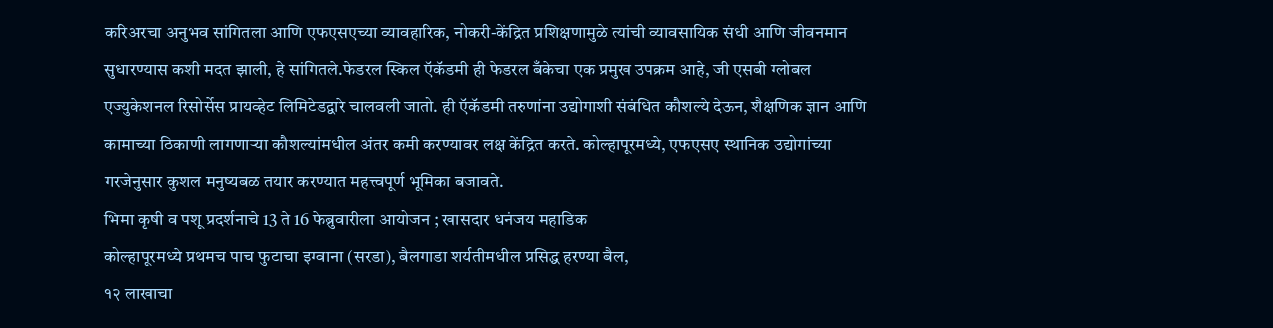करिअरचा अनुभव सांगितला आणि एफएसएच्या व्यावहारिक, नोकरी-केंद्रित प्रशिक्षणामुळे त्यांची व्यावसायिक संधी आणि जीवनमान सुधारण्यास कशी मदत झाली, हे सांगितले.फेडरल स्किल ऍकॅडमी ही फेडरल बँकेचा एक प्रमुख उपक्रम आहे, जी एसबी ग्लोबल एज्युकेशनल रिसोर्सेस प्रायव्हेट लिमिटेडद्वारे चालवली जातो. ही ऍकॅडमी तरुणांना उद्योगाशी संबंधित कौशल्ये देऊन, शैक्षणिक ज्ञान आणि कामाच्या ठिकाणी लागणाऱ्या कौशल्यांमधील अंतर कमी करण्यावर लक्ष केंद्रित करते. कोल्हापूरमध्ये, एफएसए स्थानिक उद्योगांच्या गरजेनुसार कुशल मनुष्यबळ तयार करण्यात महत्त्वपूर्ण भूमिका बजावते.
भिमा कृषी व पशू प्रदर्शनाचे 13 ते 16 फेब्रुवारीला आयोजन ; खासदार धनंजय महाडिक
कोल्हापूरमध्ये प्रथमच पाच फुटाचा इग्वाना (सरडा), बैलगाडा शर्यतीमधील प्रसिद्ध हरण्या बैल,
१२ लाखाचा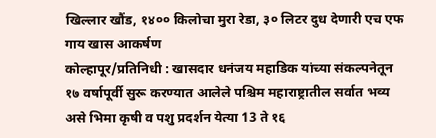खिल्लार खौंड, १४०० किलोचा मुरा रेडा, ३० लिटर दुध देणारी एच एफ गाय खास आकर्षण
कोल्हापूर/प्रतिनिधी : खासदार धनंजय महाडिक यांच्या संकल्पनेतून १७ वर्षापूर्वी सुरू करण्यात आलेले पश्चिम महाराष्ट्रातील सर्वात भव्य असे भिमा कृषी व पशु प्रदर्शन येत्या 13 ते १६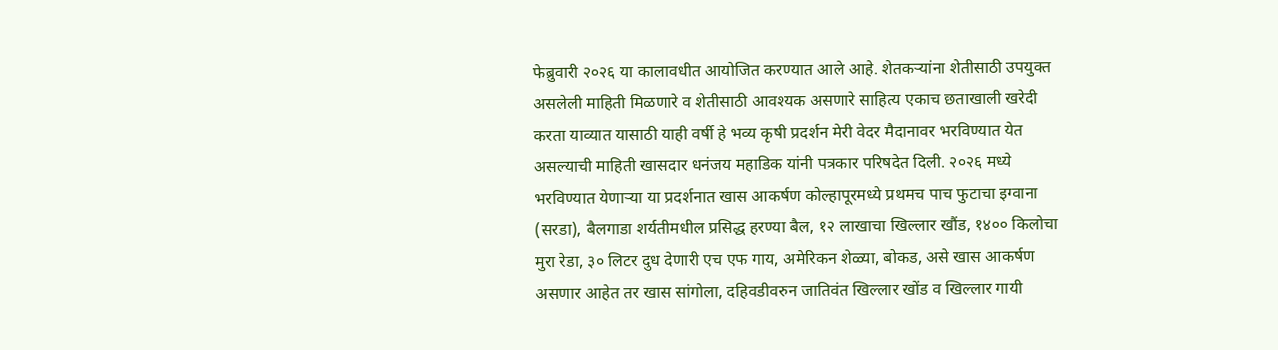फेब्रुवारी २०२६ या कालावधीत आयोजित करण्यात आले आहे. शेतकऱ्यांना शेतीसाठी उपयुक्त असलेली माहिती मिळणारे व शेतीसाठी आवश्यक असणारे साहित्य एकाच छताखाली खरेदी करता याव्यात यासाठी याही वर्षी हे भव्य कृषी प्रदर्शन मेरी वेदर मैदानावर भरविण्यात येत असल्याची माहिती खासदार धनंजय महाडिक यांनी पत्रकार परिषदेत दिली. २०२६ मध्ये भरविण्यात येणाऱ्या या प्रदर्शनात खास आकर्षण कोल्हापूरमध्ये प्रथमच पाच फुटाचा इग्वाना (सरडा), बैलगाडा शर्यतीमधील प्रसिद्ध हरण्या बैल, १२ लाखाचा खिल्लार खौंड, १४०० किलोचा मुरा रेडा, ३० लिटर दुध देणारी एच एफ गाय, अमेरिकन शेळ्या, बोकड, असे खास आकर्षण असणार आहेत तर खास सांगोला, दहिवडीवरुन जातिवंत खिल्लार खोंड व खिल्लार गायी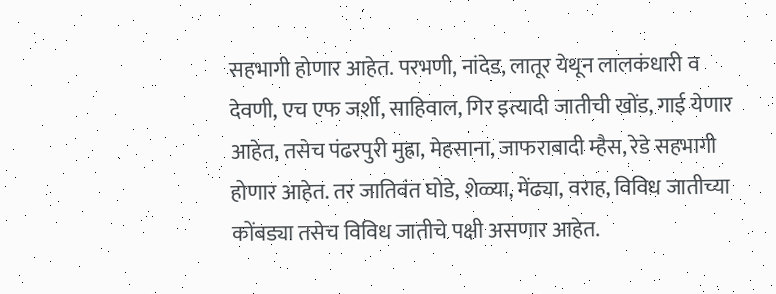सहभागी होणार आहेत. परभणी, नांदेड, लातूर येथून लालकंधारी व देवणी, एच एफ जर्शी, साहिवाल, गिर इत्यादी जातीची खोंड, गाई येणार आहेत, तसेच पंढरपुरी मुह्रा, मेहसाना, जाफराबादी म्हैस, रेडे सहभागी होणार आहेत. तर जातिवंत घोडे, शेळ्या, मेंढ्या, वराह, विविध जातीच्या कोंबड्या तसेच विविध जातीचे पक्षी असणार आहेत.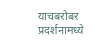याचबरोबर प्रदर्शनामध्ये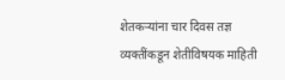शेतकऱ्यांना चार दिवस तज्ञ व्यक्तींकडून शेतीविषयक माहिती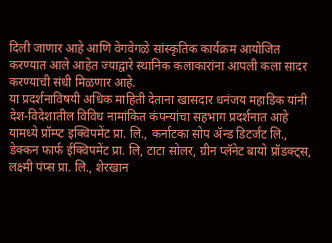दिली जाणार आहे आणि वेगवेगळे सांस्कृतिक कार्यक्रम आयोजित करण्यात आले आहेत ज्याद्वारे स्थानिक कलाकारांना आपली कला सादर करण्याची संधी मिळणार आहे.
या प्रदर्शनाविषयी अधिक माहिती देताना खासदार धनंजय महाडिक यांनी देश-विदेशातील विविध नामांकित कंपन्यांचा सहभाग प्रदर्शनात आहे यामध्ये प्रॉम्प्ट इक्विपमेंट प्रा. लि., कर्नाटका सोप ॲन्ड डिटर्जंट लि., डेक्कन फार्फ ईक्विपमेंट प्रा. लि, टाटा सोलर, ग्रीन प्लॅनेट बायो प्रॉडक्ट्स, लक्ष्मी पंप्स प्रा. लि., शेरखान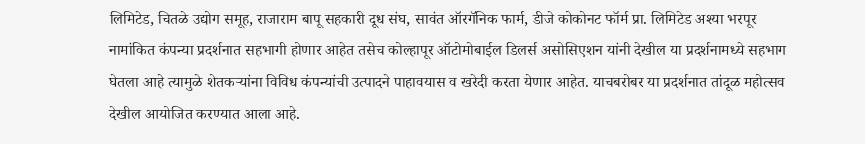लिमिटेड, चितळे उद्योग समूह, राजाराम बापू सहकारी दूध संघ, सावंत ऑरगॅनिक फार्म, डीजे कोकोनट फॉर्म प्रा. लिमिटेड अश्या भरपूर नामांकित कंपन्या प्रदर्शनात सहभागी होणार आहेत तसेच कोल्हापूर ऑटोमोबाईल डिलर्स असोसिएशन यांनी देखील या प्रदर्शनामध्ये सहभाग घेतला आहे त्यामुळे शेतकऱ्यांना विविध कंपन्यांची उत्पादने पाहावयास व खरेदी करता येणार आहेत. याचबरोबर या प्रदर्शनात तांदूळ महोत्सव देखील आयोजित करण्यात आला आहे.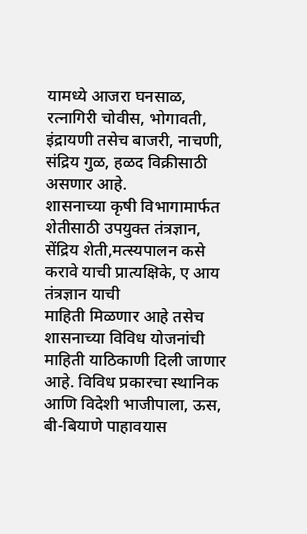यामध्ये आजरा घनसाळ, रत्नागिरी चोवीस, भोगावती, इंद्रायणी तसेच बाजरी, नाचणी, संद्रिय गुळ, हळद विक्रीसाठी असणार आहे.
शासनाच्या कृषी विभागामार्फत शेतीसाठी उपयुक्त तंत्रज्ञान, सेंद्रिय शेती,मत्स्यपालन कसे करावे याची प्रात्यक्षिके, ए आय तंत्रज्ञान याची
माहिती मिळणार आहे तसेच शासनाच्या विविध योजनांची माहिती याठिकाणी दिली जाणार आहे. विविध प्रकारचा स्थानिक आणि विदेशी भाजीपाला, ऊस, बी-बियाणे पाहावयास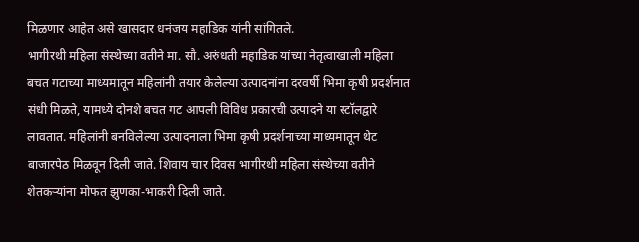मिळणार आहेत असे खासदार धनंजय महाडिक यांनी सांगितले.
भागीरथी महिला संस्थेच्या वतीने मा. सौ. अरुंधती महाडिक यांच्या नेतृत्वाखाली महिला बचत गटाच्या माध्यमातून महिलांनी तयार केलेल्या उत्पादनांना दरवर्षी भिमा कृषी प्रदर्शनात संधी मिळते, यामध्ये दोनशे बचत गट आपली विविध प्रकारची उत्पादने या स्टॉलद्वारे लावतात. महिलांनी बनविलेल्या उत्पादनाला भिमा कृषी प्रदर्शनाच्या माध्यमातून थेट बाजारपेठ मिळवून दिली जाते. शिवाय चार दिवस भागीरथी महिला संस्थेच्या वतीने शेतकऱ्यांना मोफत झुणका-भाकरी दिली जाते.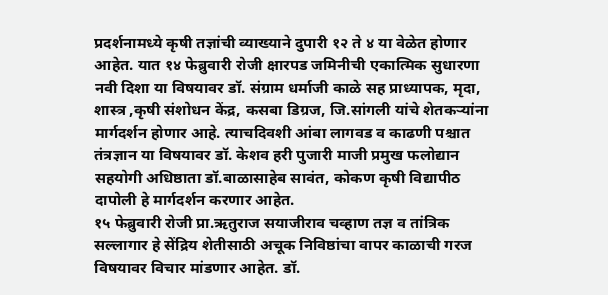प्रदर्शनामध्ये कृषी तज्ञांची व्याख्याने दुपारी १२ ते ४ या वेळेत होणार आहेत. यात १४ फेब्रुवारी रोजी क्षारपड जमिनीची एकात्मिक सुधारणा नवी दिशा या विषयावर डॉ. संग्राम धर्माजी काळे सह प्राध्यापक, मृदा, शास्त्र ,कृषी संशोधन केंद्र, कसबा डिग्रज, जि.सांगली यांचे शेतकऱ्यांना मार्गदर्शन होणार आहे. त्याचदिवशी आंबा लागवड व काढणी पश्चात तंत्रज्ञान या विषयावर डॉ. केशव हरी पुजारी माजी प्रमुख फलोद्यान सहयोगी अधिष्ठाता डॉ.बाळासाहेब सावंत, कोकण कृषी विद्यापीठ दापोली हे मार्गदर्शन करणार आहेत.
१५ फेब्रुवारी रोजी प्रा.ऋतुराज सयाजीराव चव्हाण तज्ञ व तांत्रिक सल्लागार हे सेंद्रिय शेतीसाठी अचूक निविष्ठांचा वापर काळाची गरज विषयावर विचार मांडणार आहेत. डॉ.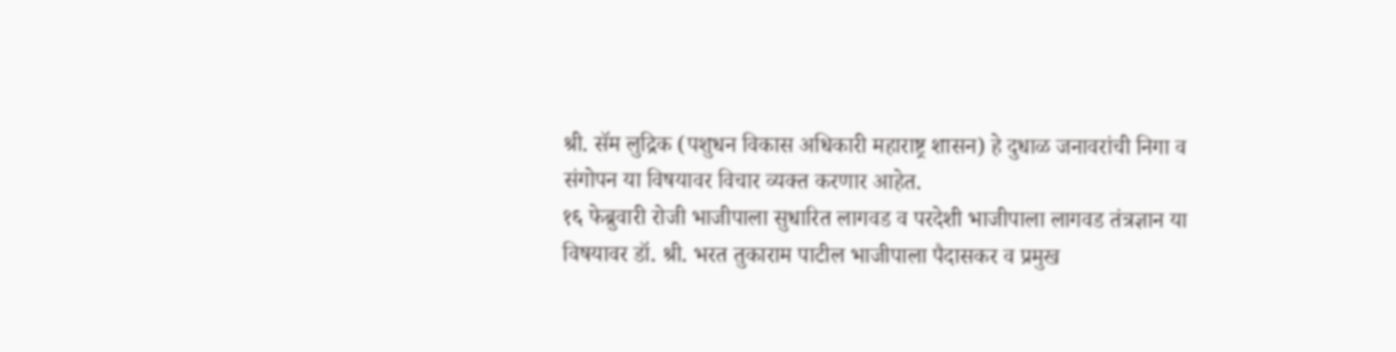श्री. सॅम लुद्रिक (पशुधन विकास अधिकारी महाराष्ट्र शासन) हे दुधाळ जनावरांची निगा व संगोपन या विषयावर विचार व्यक्त करणार आहेत.
१६ फेब्रुवारी रोजी भाजीपाला सुधारित लागवड व परदेशी भाजीपाला लागवड तंत्रज्ञान या विषयावर डॉ. श्री. भरत तुकाराम पाटील भाजीपाला पैदासकर व प्रमुख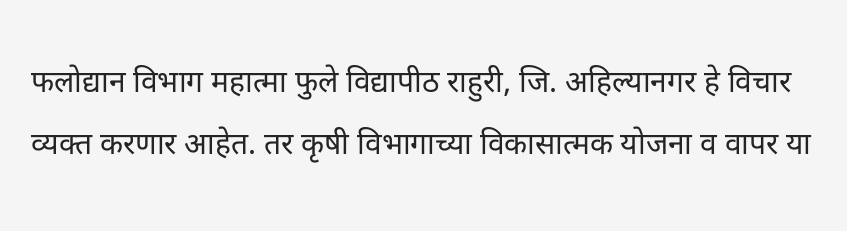फलोद्यान विभाग महात्मा फुले विद्यापीठ राहुरी, जि. अहिल्यानगर हे विचार व्यक्त करणार आहेत. तर कृषी विभागाच्या विकासात्मक योजना व वापर या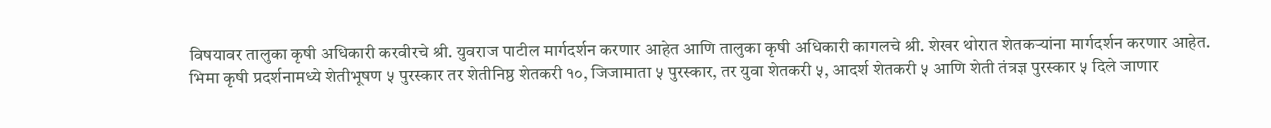विषयावर तालुका कृषी अधिकारी करवीरचे श्री. युवराज पाटील मार्गदर्शन करणार आहेत आणि तालुका कृषी अधिकारी कागलचे श्री. शेखर थोरात शेतकऱ्यांना मार्गदर्शन करणार आहेत.
भिमा कृषी प्रदर्शनामध्ये शेतीभूषण ५ पुरस्कार तर शेतीनिष्ठ शेतकरी १०, जिजामाता ५ पुरस्कार, तर युवा शेतकरी ५, आदर्श शेतकरी ५ आणि शेती तंत्रज्ञ पुरस्कार ५ दिले जाणार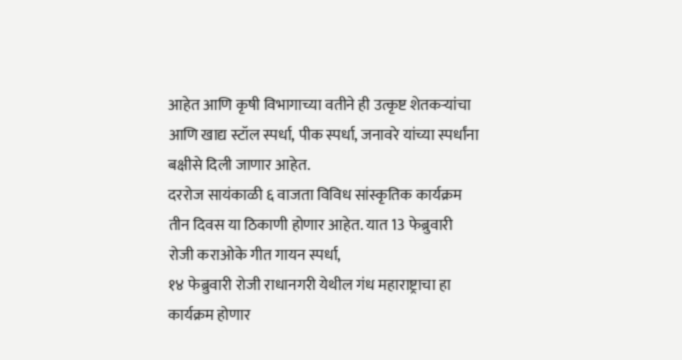आहेत आणि कृषी विभागाच्या वतीने ही उत्कृष्ट शेतकऱ्यांचा आणि खाद्य स्टॉल स्पर्धा, पीक स्पर्धा, जनावरे यांच्या स्पर्धांना बक्षीसे दिली जाणार आहेत.
दररोज सायंकाळी ६ वाजता विविध सांस्कृतिक कार्यक्रम तीन दिवस या ठिकाणी होणार आहेत. यात 13 फेब्रुवारी रोजी कराओके गीत गायन स्पर्धा,
१४ फेब्रुवारी रोजी राधानगरी येथील गंध महाराष्ट्राचा हा कार्यक्रम होणार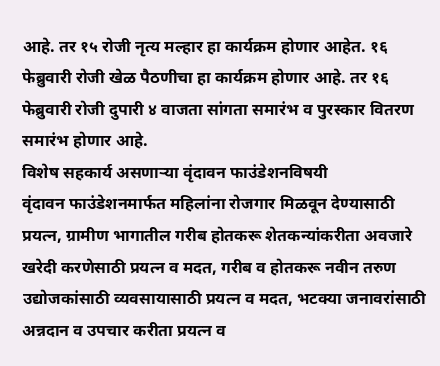आहे. तर १५ रोजी नृत्य मल्हार हा कार्यक्रम होणार आहेत. १६ फेब्रुवारी रोजी खेळ पैठणीचा हा कार्यक्रम होणार आहे. तर १६ फेब्रुवारी रोजी दुपारी ४ वाजता सांगता समारंभ व पुरस्कार वितरण समारंभ होणार आहे.
विशेष सहकार्य असणाऱ्या वृंदावन फाउंडेशनविषयी
वृंदावन फाउंडेशनमार्फत महिलांना रोजगार मिळवून देण्यासाठी प्रयत्न, ग्रामीण भागातील गरीब होतकरू शेतकन्यांकरीता अवजारे खरेदी करणेसाठी प्रयत्न व मदत, गरीब व होतकरू नवीन तरुण उद्योजकांसाठी व्यवसायासाठी प्रयत्न व मदत, भटक्या जनावरांसाठी अन्नदान व उपचार करीता प्रयत्न व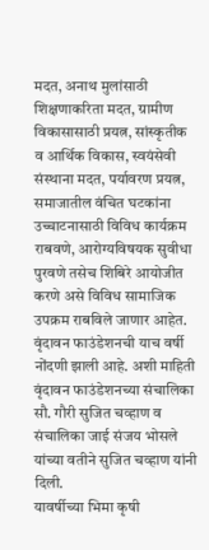मदत, अनाथ मुलांसाठी शिक्षणाकरिता मदत, ग्रामीण विकासासाठी प्रयत्न, सांस्कृतीक व आर्थिक विकास, स्वयंसेवी संस्थाना मदत, पर्यावरण प्रयत्न, समाजातील वंचित घटकांना उच्चाटनासाठी विविध कार्यक्रम राबवणे, आरोग्यविषयक सुवीधा पुरवणे तसेच शिबिरे आयोजीत करणे असे विविध सामाजिक उपक्रम राबविले जाणार आहेत. वृंदावन फाउंडेशनची याच वर्षी नोंदणी झाली आहे. अशी माहिती वृंदावन फाउंडेशनच्या संचालिका सौ. गौरी सुजित चव्हाण व संचालिका जाई संजय भोसले यांच्या वतीने सुजित चव्हाण यांनी दिली.
यावर्षीच्या भिमा कृषी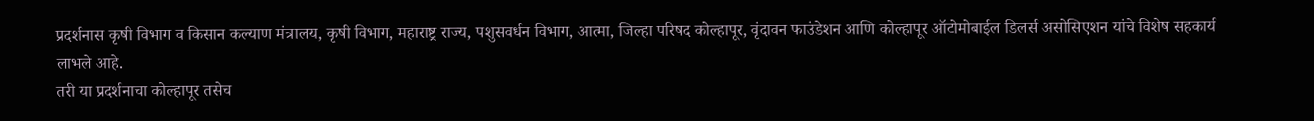प्रदर्शनास कृषी विभाग व किसान कल्याण मंत्रालय, कृषी विभाग, महाराष्ट्र राज्य, पशुसवर्धन विभाग, आत्मा, जिल्हा परिषद कोल्हापूर, वृंदावन फाउंडेशन आणि कोल्हापूर ऑटोमोबाईल डिलर्स असोसिएशन यांचे विशेष सहकार्य लाभले आहे.
तरी या प्रदर्शनाचा कोल्हापूर तसेच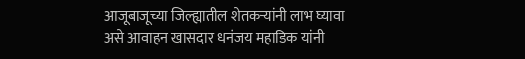आजूबाजूच्या जिल्ह्यातील शेतकऱ्यांनी लाभ घ्यावा असे आवाहन खासदार धनंजय महाडिक यांनी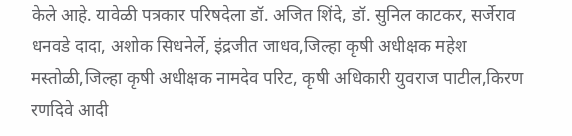केले आहे. यावेळी पत्रकार परिषदेला डॉ. अजित शिंदे, डॉ. सुनिल काटकर, सर्जेराव धनवडे दादा, अशोक सिधनेर्ले, इंद्रजीत जाधव,जिल्हा कृषी अधीक्षक महेश मस्तोळी,जिल्हा कृषी अधीक्षक नामदेव परिट, कृषी अधिकारी युवराज पाटील,किरण रणदिवे आदी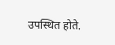उपस्थित होते.